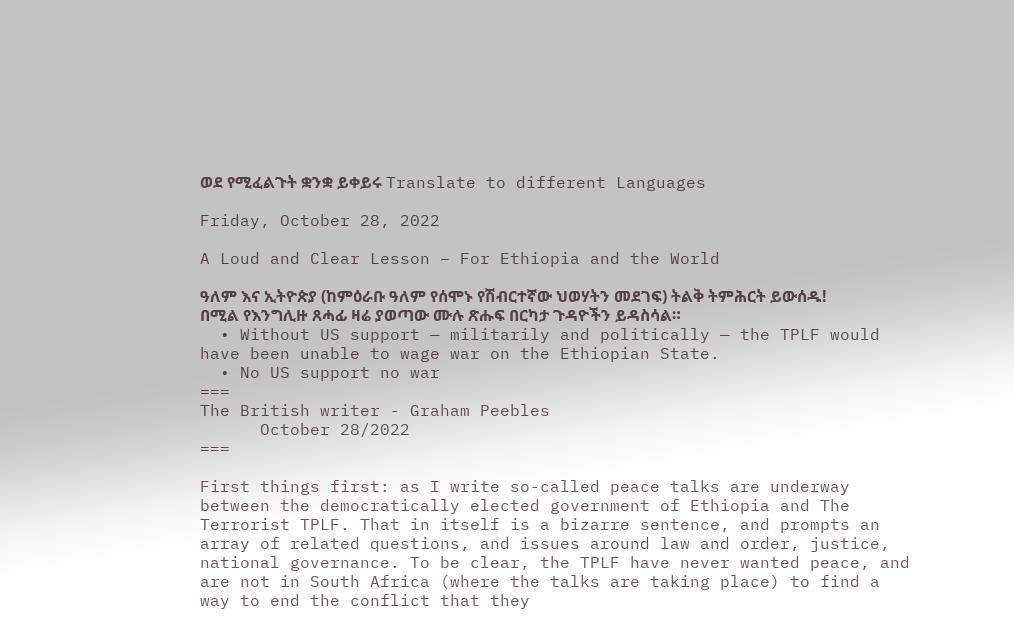ወደ የሚፈልጉት ቋንቋ ይቀይሩ Translate to different Languages

Friday, October 28, 2022

A Loud and Clear Lesson – For Ethiopia and the World

ዓለም እና ኢትዮጵያ (ከምዕራቡ ዓለም የሰሞኑ የሽብርተኛው ህወሃትን መደገፍ) ትልቅ ትምሕርት ይውሰዱ! በሚል የእንግሊዙ ጸሓፊ ዛሬ ያወጣው ሙሉ ጽሑፍ በርካታ ጉዳዮችን ይዳስሳል።
  • Without US support — militarily and politically — the TPLF would have been unable to wage war on the Ethiopian State.
  • No US support no war
===
The British writer - Graham Peebles
      October 28/2022
===

First things first: as I write so-called peace talks are underway between the democratically elected government of Ethiopia and The Terrorist TPLF. That in itself is a bizarre sentence, and prompts an array of related questions, and issues around law and order, justice, national governance. To be clear, the TPLF have never wanted peace, and are not in South Africa (where the talks are taking place) to find a way to end the conflict that they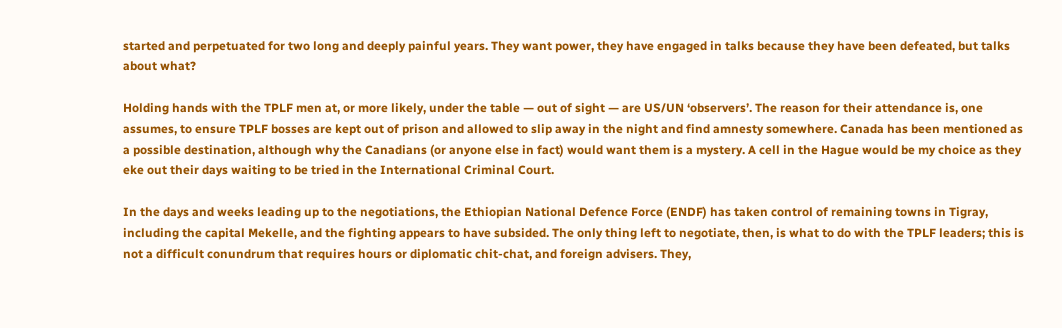started and perpetuated for two long and deeply painful years. They want power, they have engaged in talks because they have been defeated, but talks about what?

Holding hands with the TPLF men at, or more likely, under the table — out of sight — are US/UN ‘observers’. The reason for their attendance is, one assumes, to ensure TPLF bosses are kept out of prison and allowed to slip away in the night and find amnesty somewhere. Canada has been mentioned as a possible destination, although why the Canadians (or anyone else in fact) would want them is a mystery. A cell in the Hague would be my choice as they eke out their days waiting to be tried in the International Criminal Court.

In the days and weeks leading up to the negotiations, the Ethiopian National Defence Force (ENDF) has taken control of remaining towns in Tigray, including the capital Mekelle, and the fighting appears to have subsided. The only thing left to negotiate, then, is what to do with the TPLF leaders; this is not a difficult conundrum that requires hours or diplomatic chit-chat, and foreign advisers. They,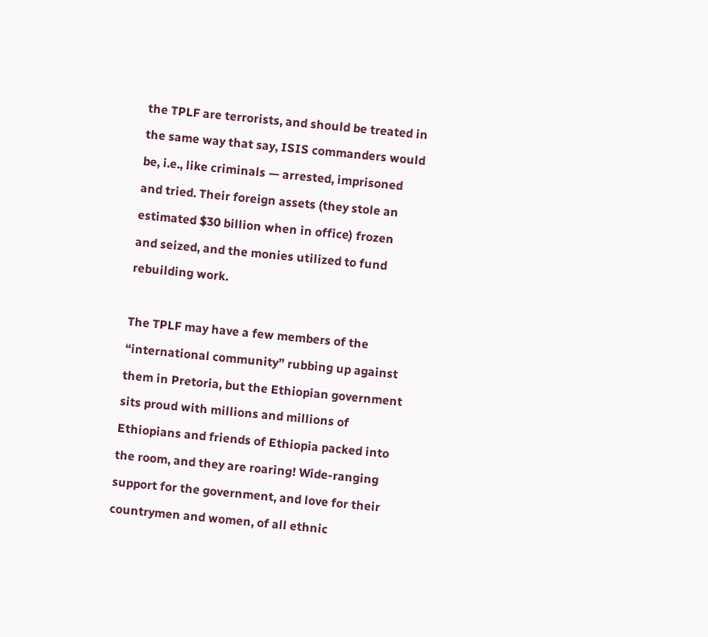the TPLF are terrorists, and should be treated in the same way that say, ISIS commanders would be, i.e., like criminals — arrested, imprisoned and tried. Their foreign assets (they stole an estimated $30 billion when in office) frozen and seized, and the monies utilized to fund rebuilding work.

The TPLF may have a few members of the “international community” rubbing up against them in Pretoria, but the Ethiopian government sits proud with millions and millions of Ethiopians and friends of Ethiopia packed into the room, and they are roaring! Wide-ranging support for the government, and love for their countrymen and women, of all ethnic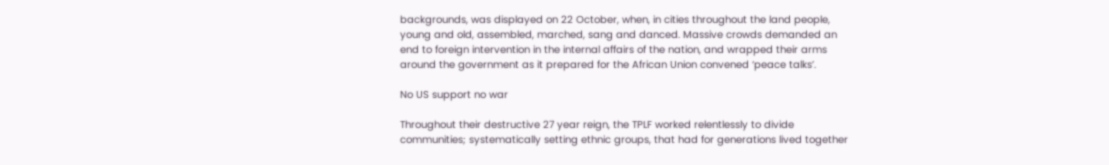backgrounds, was displayed on 22 October, when, in cities throughout the land people, young and old, assembled, marched, sang and danced. Massive crowds demanded an end to foreign intervention in the internal affairs of the nation, and wrapped their arms around the government as it prepared for the African Union convened ‘peace talks’.

No US support no war

Throughout their destructive 27 year reign, the TPLF worked relentlessly to divide communities; systematically setting ethnic groups, that had for generations lived together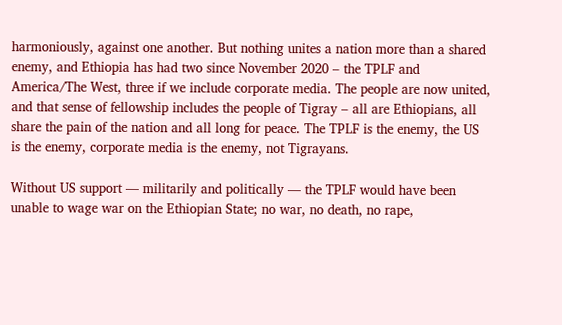harmoniously, against one another. But nothing unites a nation more than a shared enemy, and Ethiopia has had two since November 2020 – the TPLF and America/The West, three if we include corporate media. The people are now united, and that sense of fellowship includes the people of Tigray – all are Ethiopians, all share the pain of the nation and all long for peace. The TPLF is the enemy, the US is the enemy, corporate media is the enemy, not Tigrayans.

Without US support — militarily and politically — the TPLF would have been unable to wage war on the Ethiopian State; no war, no death, no rape,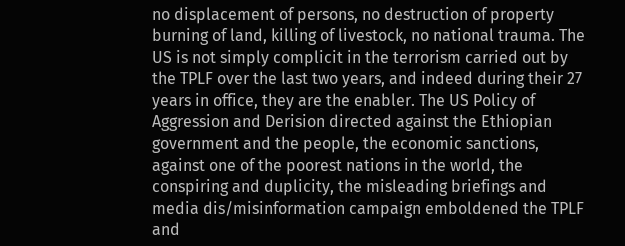no displacement of persons, no destruction of property burning of land, killing of livestock, no national trauma. The US is not simply complicit in the terrorism carried out by the TPLF over the last two years, and indeed during their 27 years in office, they are the enabler. The US Policy of Aggression and Derision directed against the Ethiopian government and the people, the economic sanctions, against one of the poorest nations in the world, the conspiring and duplicity, the misleading briefings and media dis/misinformation campaign emboldened the TPLF and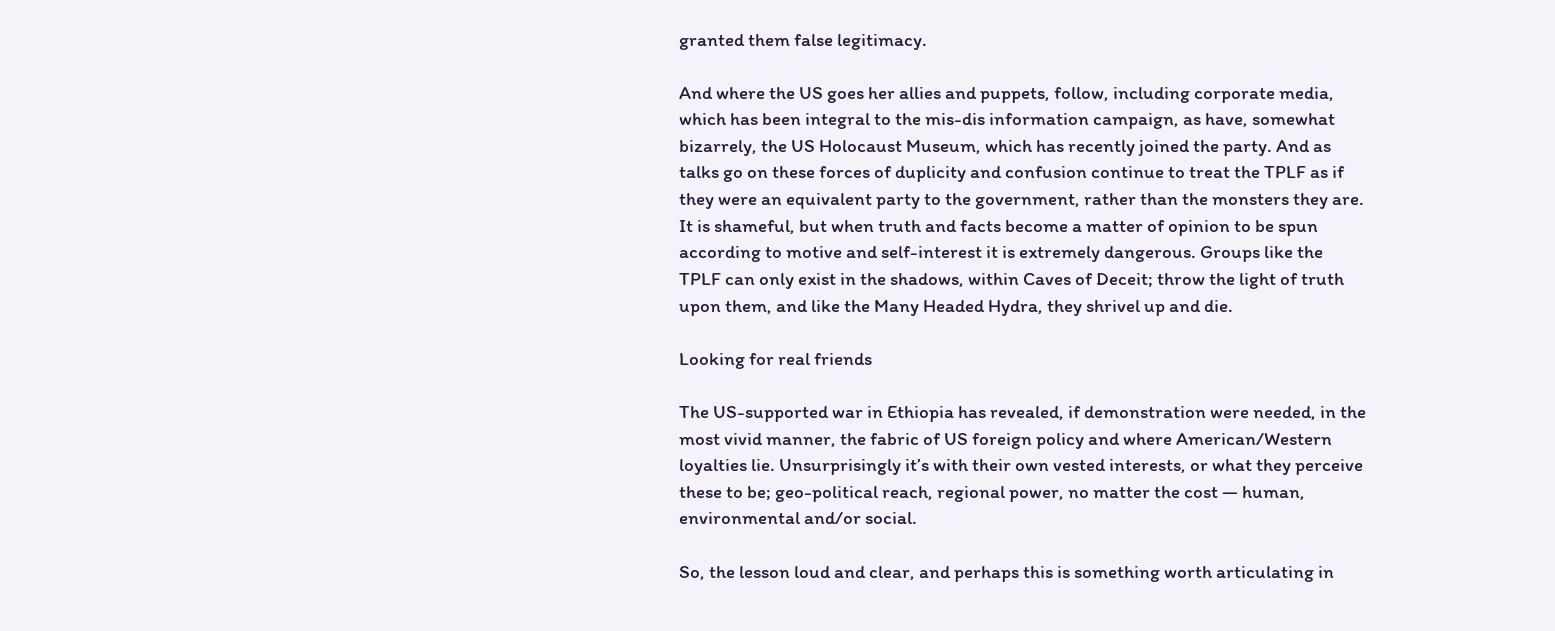granted them false legitimacy.

And where the US goes her allies and puppets, follow, including corporate media, which has been integral to the mis-dis information campaign, as have, somewhat bizarrely, the US Holocaust Museum, which has recently joined the party. And as talks go on these forces of duplicity and confusion continue to treat the TPLF as if they were an equivalent party to the government, rather than the monsters they are. It is shameful, but when truth and facts become a matter of opinion to be spun according to motive and self-interest it is extremely dangerous. Groups like the TPLF can only exist in the shadows, within Caves of Deceit; throw the light of truth upon them, and like the Many Headed Hydra, they shrivel up and die.

Looking for real friends

The US-supported war in Ethiopia has revealed, if demonstration were needed, in the most vivid manner, the fabric of US foreign policy and where American/Western loyalties lie. Unsurprisingly it’s with their own vested interests, or what they perceive these to be; geo-political reach, regional power, no matter the cost — human, environmental and/or social.

So, the lesson loud and clear, and perhaps this is something worth articulating in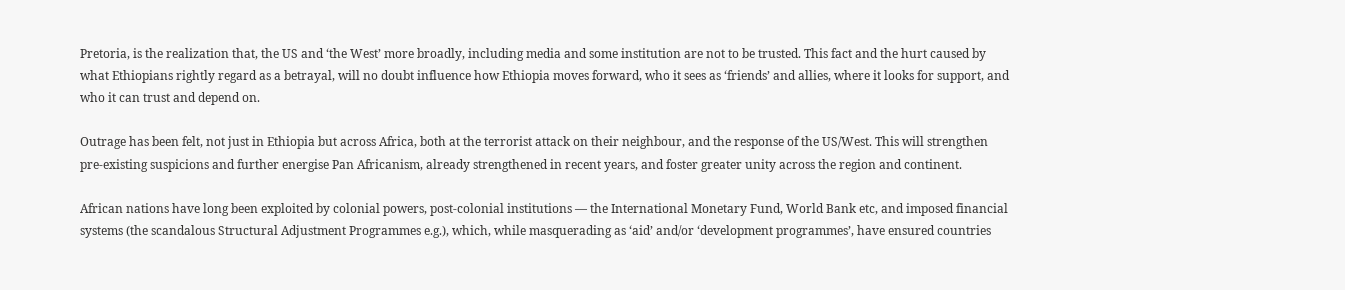Pretoria, is the realization that, the US and ‘the West’ more broadly, including media and some institution are not to be trusted. This fact and the hurt caused by what Ethiopians rightly regard as a betrayal, will no doubt influence how Ethiopia moves forward, who it sees as ‘friends’ and allies, where it looks for support, and who it can trust and depend on.

Outrage has been felt, not just in Ethiopia but across Africa, both at the terrorist attack on their neighbour, and the response of the US/West. This will strengthen pre-existing suspicions and further energise Pan Africanism, already strengthened in recent years, and foster greater unity across the region and continent.

African nations have long been exploited by colonial powers, post-colonial institutions — the International Monetary Fund, World Bank etc, and imposed financial systems (the scandalous Structural Adjustment Programmes e.g.), which, while masquerading as ‘aid’ and/or ‘development programmes’, have ensured countries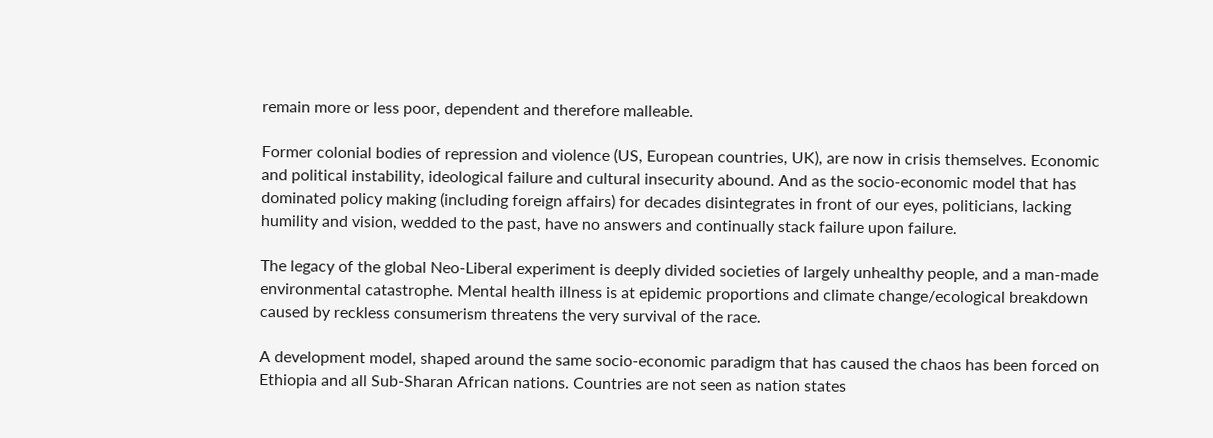remain more or less poor, dependent and therefore malleable.

Former colonial bodies of repression and violence (US, European countries, UK), are now in crisis themselves. Economic and political instability, ideological failure and cultural insecurity abound. And as the socio-economic model that has dominated policy making (including foreign affairs) for decades disintegrates in front of our eyes, politicians, lacking humility and vision, wedded to the past, have no answers and continually stack failure upon failure.

The legacy of the global Neo-Liberal experiment is deeply divided societies of largely unhealthy people, and a man-made environmental catastrophe. Mental health illness is at epidemic proportions and climate change/ecological breakdown caused by reckless consumerism threatens the very survival of the race.

A development model, shaped around the same socio-economic paradigm that has caused the chaos has been forced on Ethiopia and all Sub-Sharan African nations. Countries are not seen as nation states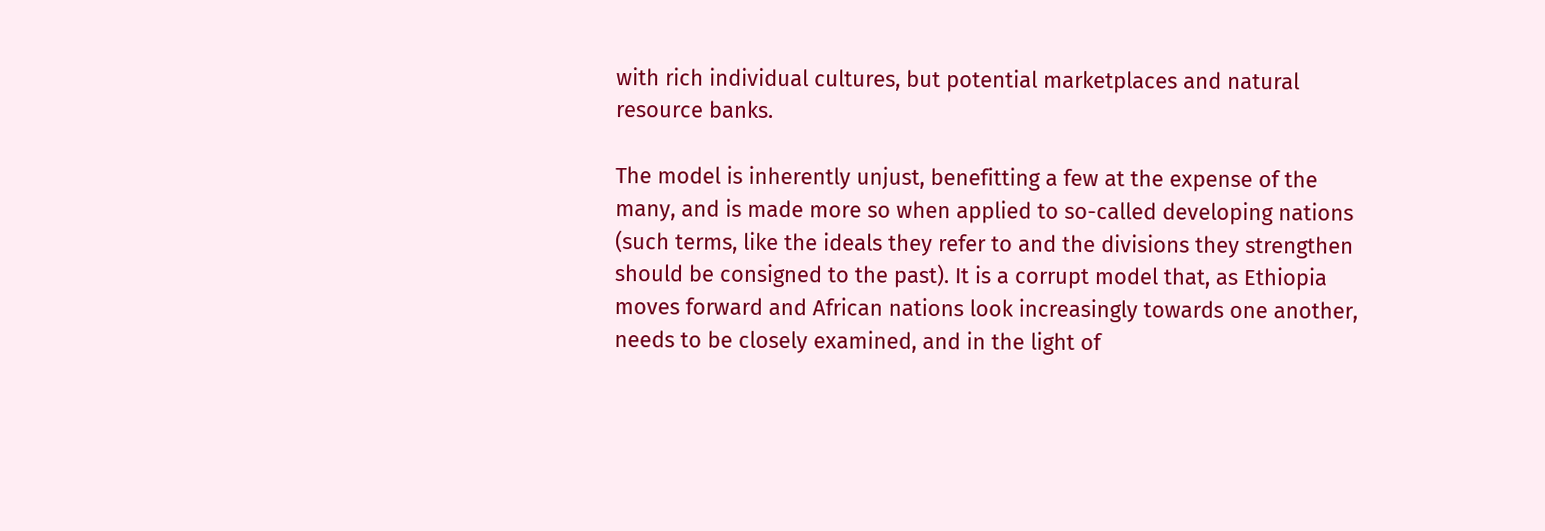with rich individual cultures, but potential marketplaces and natural resource banks.

The model is inherently unjust, benefitting a few at the expense of the many, and is made more so when applied to so-called developing nations (such terms, like the ideals they refer to and the divisions they strengthen should be consigned to the past). It is a corrupt model that, as Ethiopia moves forward and African nations look increasingly towards one another, needs to be closely examined, and in the light of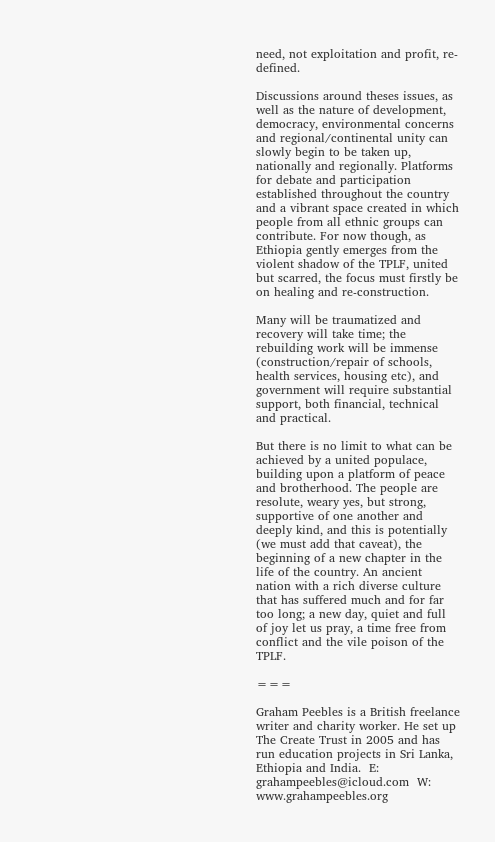need, not exploitation and profit, re-defined.

Discussions around theses issues, as well as the nature of development, democracy, environmental concerns and regional/continental unity can slowly begin to be taken up, nationally and regionally. Platforms for debate and participation established throughout the country and a vibrant space created in which people from all ethnic groups can contribute. For now though, as Ethiopia gently emerges from the violent shadow of the TPLF, united but scarred, the focus must firstly be on healing and re-construction.

Many will be traumatized and recovery will take time; the rebuilding work will be immense (construction/repair of schools, health services, housing etc), and government will require substantial support, both financial, technical and practical.

But there is no limit to what can be achieved by a united populace, building upon a platform of peace and brotherhood. The people are resolute, weary yes, but strong, supportive of one another and deeply kind, and this is potentially (we must add that caveat), the beginning of a new chapter in the life of the country. An ancient nation with a rich diverse culture that has suffered much and for far too long; a new day, quiet and full of joy let us pray, a time free from conflict and the vile poison of the TPLF.

===

Graham Peebles is a British freelance writer and charity worker. He set up The Create Trust in 2005 and has run education projects in Sri Lanka, Ethiopia and India.  E: grahampeebles@icloud.com  W: www.grahampeebles.org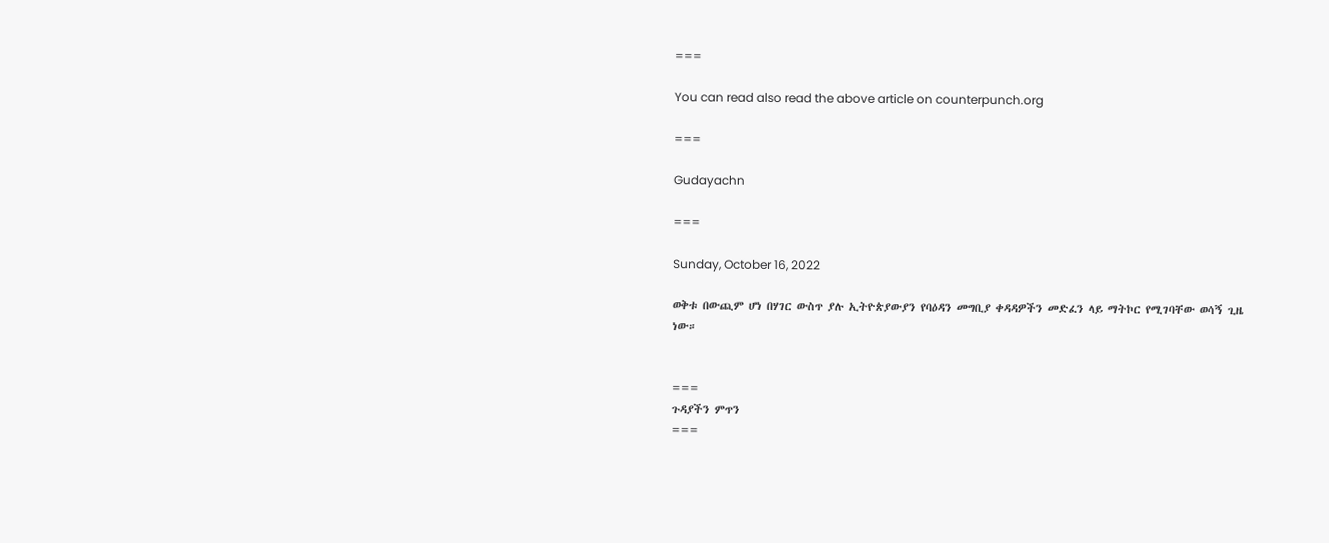===

You can read also read the above article on counterpunch.org

===

Gudayachn

===

Sunday, October 16, 2022

ወቅቱ በውጪም ሆነ በሃገር ውስጥ ያሉ ኢትዮጵያውያን የባዕዳን መግቢያ ቀዳዳዎችን መድፈን ላይ ማትኮር የሚገባቸው ወሳኝ ጊዜ ነው።


===
ጉዳያችን ምጥን
===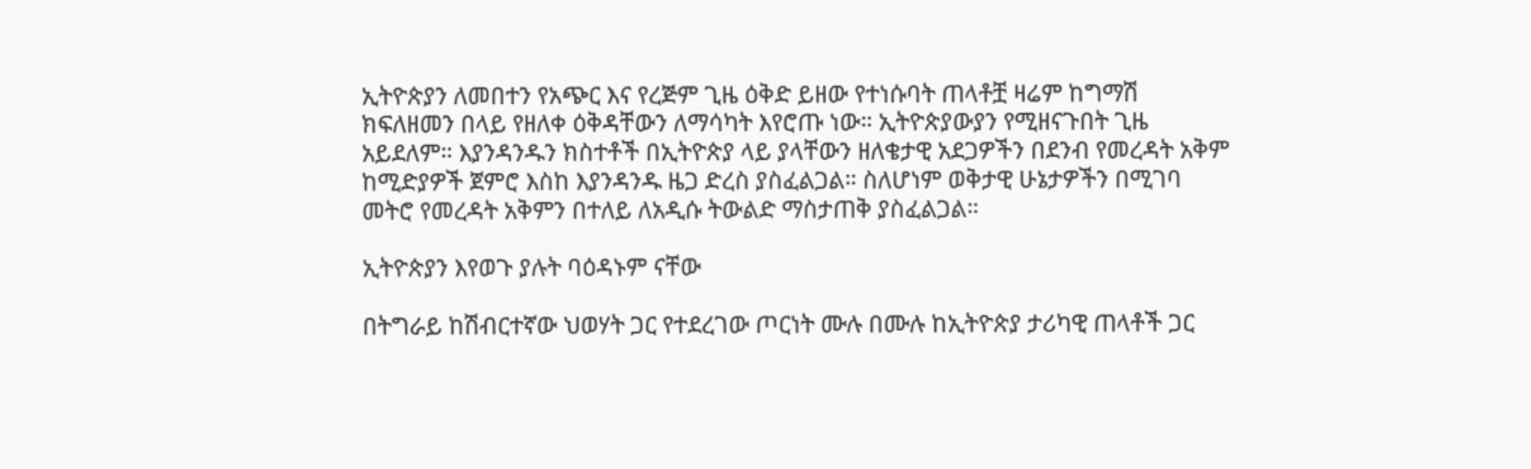ኢትዮጵያን ለመበተን የአጭር እና የረጅም ጊዜ ዕቅድ ይዘው የተነሱባት ጠላቶቿ ዛሬም ከግማሽ ክፍለዘመን በላይ የዘለቀ ዕቅዳቸውን ለማሳካት እየሮጡ ነው። ኢትዮጵያውያን የሚዘናጉበት ጊዜ አይደለም። እያንዳንዱን ክስተቶች በኢትዮጵያ ላይ ያላቸውን ዘለቄታዊ አደጋዎችን በደንብ የመረዳት አቅም ከሚድያዎች ጀምሮ እስከ እያንዳንዱ ዜጋ ድረስ ያስፈልጋል። ስለሆነም ወቅታዊ ሁኔታዎችን በሚገባ መትሮ የመረዳት አቅምን በተለይ ለአዲሱ ትውልድ ማስታጠቅ ያስፈልጋል።

ኢትዮጵያን እየወጉ ያሉት ባዕዳኑም ናቸው

በትግራይ ከሽብርተኛው ህወሃት ጋር የተደረገው ጦርነት ሙሉ በሙሉ ከኢትዮጵያ ታሪካዊ ጠላቶች ጋር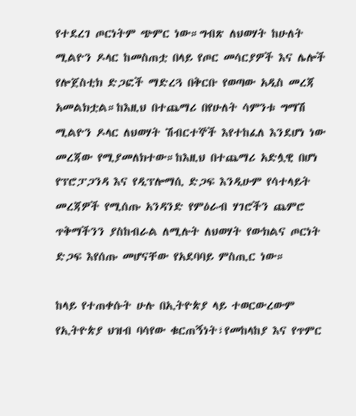የተደረገ ጦርነትም ጭምር ነው።ግብጽ ለህወሃት ከሁለት ሚልዮን ዶላር ከመስጠቷ በላይ የጦር መሳርያዎች እና ሌሎች የሎጀስቲክ ድጋፎች ማድረጓ በቅርቡ የወጣው አዲስ መረጃ አመልክቷል።ከእዚህ በተጨማሪ በየሁለት ሳምንቱ ግማሽ ሚልዮን ዶላር ለህወሃት ሽብርተኞች እየተከፈለ እንደሆነ ነው መረጃው የሚያመለክተው።ከእዚህ በተጨማሪ አድሏዊ በሆነ የፕሮፓጋንዳ እና የዲፕሎማሲ ድጋፍ እንዲሁም የሳተላይት መረጃዎች የሚሰጡ አንዳንድ የምዕራብ ሃገሮችን ጨምሮ ጥቅማችንን ያስከብራል ለሚሉት ለህወሃት የውክልና ጦርነት ድጋፍ እየሰጡ መሆናቸው የአደባባይ ምስጢር ነው።

ከላይ የተጠቀሱት ሁሉ በኢትዮጵያ ላይ ተወርውረውም የኢትዮጵያ ህዝብ ባሳየው ቁርጠኝነት፣የመከላከያ እና የጥምር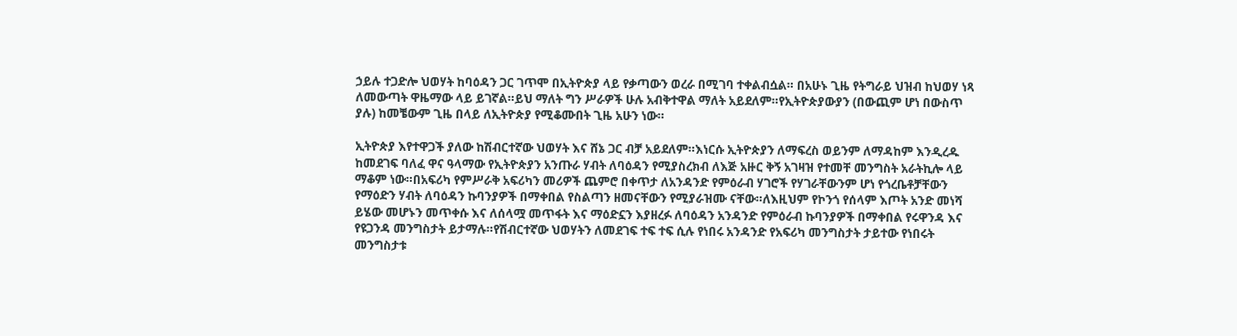ኃይሉ ተጋድሎ ህወሃት ከባዕዳን ጋር ገጥሞ በኢትዮጵያ ላይ የቃጣውን ወረራ በሚገባ ተቀልብሷል። በአሁኑ ጊዜ የትግራይ ህዝብ ከህወሃ ነጻ ለመውጣት ዋዜማው ላይ ይገኛል።ይህ ማለት ግን ሥራዎች ሁሉ አብቅተዋል ማለት አይደለም።የኢትዮጵያውያን (በውጪም ሆነ በውስጥ ያሉ) ከመቼውም ጊዜ በላይ ለኢትዮጵያ የሚቆሙበት ጊዜ አሁን ነው።

ኢትዮጵያ እየተዋጋች ያለው ከሽብርተኛው ህወሃት እና ሸኔ ጋር ብቻ አይደለም።እነርሱ ኢትዮጵያን ለማፍረስ ወይንም ለማዳከም እንዲረዱ ከመደገፍ ባለፈ ዋና ዓላማው የኢትዮጵያን አንጡራ ሃብት ለባዕዳን የሚያስረክብ ለእጅ አዙር ቅኝ አገዛዝ የተመቸ መንግስት አራትኪሎ ላይ ማቆም ነው።በአፍሪካ የምሥራቅ አፍሪካን መሪዎች ጨምሮ በቀጥታ ለአንዳንድ የምዕራብ ሃገሮች የሃገራቸውንም ሆነ የጎረቤቶቻቸውን የማዕድን ሃብት ለባዕዳን ኩባንያዎች በማቀበል የስልጣን ዘመናቸውን የሚያራዝሙ ናቸው።ለእዚህም የኮንጎ የሰላም እጦት አንድ መነሻ ይሄው መሆኑን መጥቀሱ እና ለሰላሟ መጥፋት እና ማዕድኗን እያዘረፉ ለባዕዳን አንዳንድ የምዕራብ ኩባንያዎች በማቀበል የሩዋንዳ እና የዩጋንዳ መንግስታት ይታማሉ።የሽብርተኛው ህወሃትን ለመደገፍ ተፍ ተፍ ሲሉ የነበሩ አንዳንድ የአፍሪካ መንግስታት ታይተው የነበሩት መንግስታቱ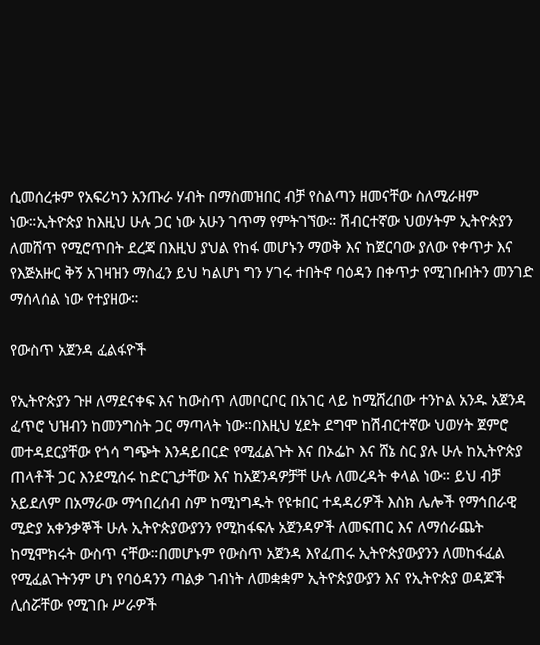ሲመሰረቱም የአፍሪካን አንጡራ ሃብት በማስመዝበር ብቻ የስልጣን ዘመናቸው ስለሚራዘም ነው።ኢትዮጵያ ከእዚህ ሁሉ ጋር ነው አሁን ገጥማ የምትገኘው። ሽብርተኛው ህወሃትም ኢትዮጵያን ለመሸጥ የሚሮጥበት ደረጃ በእዚህ ያህል የከፋ መሆኑን ማወቅ እና ከጀርባው ያለው የቀጥታ እና የእጅአዙር ቅኝ አገዛዝን ማስፈን ይህ ካልሆነ ግን ሃገሩ ተበትኖ ባዕዳን በቀጥታ የሚገቡበትን መንገድ ማሰላሰል ነው የተያዘው።

የውስጥ አጀንዳ ፈልፋዮች

የኢትዮጵያን ጉዞ ለማደናቀፍ እና ከውስጥ ለመቦርቦር በአገር ላይ ከሚሸረበው ተንኮል አንዱ አጀንዳ ፈጥሮ ህዝብን ከመንግስት ጋር ማጣላት ነው።በእዚህ ሂደት ደግሞ ከሽብርተኛው ህወሃት ጀምሮ መተዳደርያቸው የጎሳ ግጭት እንዳይበርድ የሚፈልጉት እና በኦፌኮ እና ሸኔ ስር ያሉ ሁሉ ከኢትዮጵያ ጠላቶች ጋር እንደሚሰሩ ከድርጊታቸው እና ከአጀንዳዎቻቸ ሁሉ ለመረዳት ቀላል ነው። ይህ ብቻ አይደለም በአማራው ማኅበረሰብ ስም ከሚነግዱት የዩቱበር ተዳዳሪዎች እስክ ሌሎች የማኅበራዊ ሚድያ አቀንቃኞች ሁሉ ኢትዮጵያውያንን የሚከፋፍሉ አጀንዳዎች ለመፍጠር እና ለማሰራጨት ከሚሞክሩት ውስጥ ናቸው።በመሆኑም የውስጥ አጀንዳ እየፈጠሩ ኢትዮጵያውያንን ለመከፋፈል የሚፈልጉትንም ሆነ የባዕዳንን ጣልቃ ገብነት ለመቋቋም ኢትዮጵያውያን እና የኢትዮጵያ ወዳጆች ሊሰሯቸው የሚገቡ ሥራዎች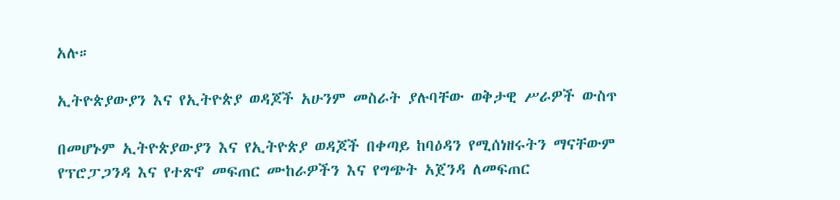አሉ።

ኢትዮጵያውያን እና የኢትዮጵያ ወዳጆች አሁንም መስራት ያሉባቸው ወቅታዊ ሥራዎች ውስጥ

በመሆኑም ኢትዮጵያውያን እና የኢትዮጵያ ወዳጆች በቀጣይ ከባዕዳን የሚሰነዘሩትን ማናቸውም የፕሮፓጋንዳ እና የተጽኖ መፍጠር ሙከራዎችን እና የግጭት አጀንዳ ለመፍጠር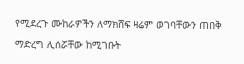የሚደረጉ ሙከራዎችን ለማክሸፍ ዛሬም ወገባቸውን ጠበቅ ማድረግ ሊሰሯቸው ከሚገቡት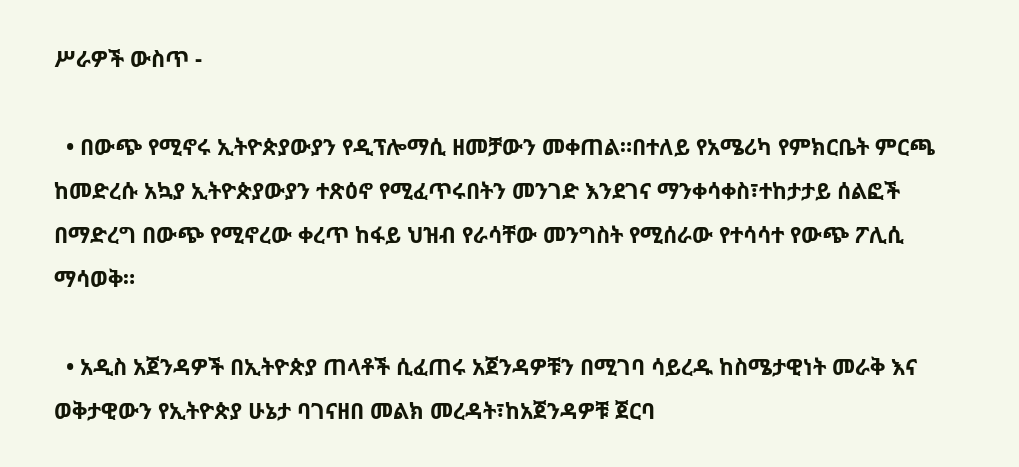ሥራዎች ውስጥ -

  • በውጭ የሚኖሩ ኢትዮጵያውያን የዲፕሎማሲ ዘመቻውን መቀጠል።በተለይ የአሜሪካ የምክርቤት ምርጫ ከመድረሱ አኳያ ኢትዮጵያውያን ተጽዕኖ የሚፈጥሩበትን መንገድ እንደገና ማንቀሳቀስ፣ተከታታይ ሰልፎች በማድረግ በውጭ የሚኖረው ቀረጥ ከፋይ ህዝብ የራሳቸው መንግስት የሚሰራው የተሳሳተ የውጭ ፖሊሲ ማሳወቅ።

  • አዲስ አጀንዳዎች በኢትዮጵያ ጠላቶች ሲፈጠሩ አጀንዳዎቹን በሚገባ ሳይረዱ ከስሜታዊነት መራቅ እና ወቅታዊውን የኢትዮጵያ ሁኔታ ባገናዘበ መልክ መረዳት፣ከአጀንዳዎቹ ጀርባ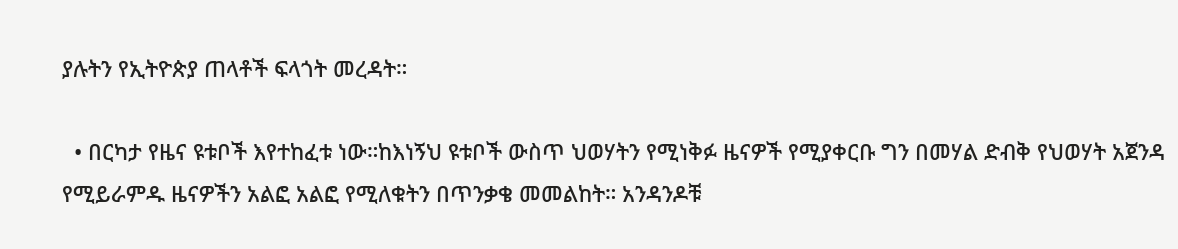ያሉትን የኢትዮጵያ ጠላቶች ፍላጎት መረዳት።

  • በርካታ የዜና ዩቱቦች እየተከፈቱ ነው።ከእነኝህ ዩቱቦች ውስጥ ህወሃትን የሚነቅፉ ዜናዎች የሚያቀርቡ ግን በመሃል ድብቅ የህወሃት አጀንዳ የሚይራምዱ ዜናዎችን አልፎ አልፎ የሚለቁትን በጥንቃቄ መመልከት። አንዳንዶቹ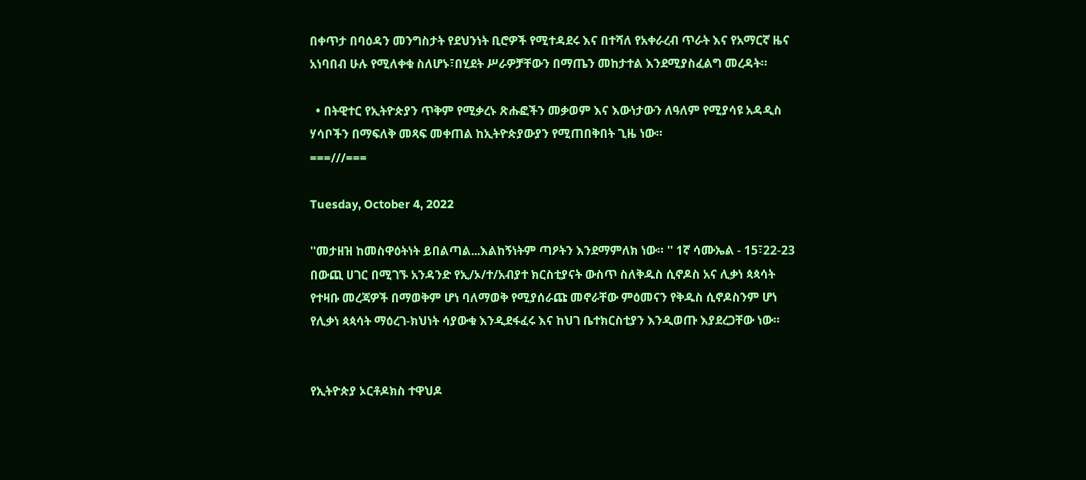በቀጥታ በባዕዳን መንግስታት የደህንነት ቢሮዎች የሚተዳደሩ እና በተሻለ የአቀራረብ ጥራት እና የአማርኛ ዜና አነባበብ ሁሉ የሚለቀቁ ስለሆኑ፣በሂደት ሥራዎቻቸውን በማጤን መከታተል እንደሚያስፈልግ መረዳት።

  • በትዊተር የኢትዮጵያን ጥቅም የሚቃረኑ ጽሑፎችን መቃወም እና እውነታውን ለዓለም የሚያሳዩ አዳዲስ ሃሳቦችን በማፍለቅ መጻፍ መቀጠል ከኢትዮጵያውያን የሚጠበቅበት ጊዜ ነው።
===///===

Tuesday, October 4, 2022

''መታዘዝ ከመስዋዕትነት ይበልጣል...እልከኝነትም ጣዖትን እንደማምለክ ነው። '' 1ኛ ሳሙኤል - 15፣22-23 በውጪ ሀገር በሚገኙ አንዳንድ የኢ/ኦ/ተ/አብያተ ክርስቲያናት ውስጥ ስለቅዱስ ሲኖዶስ አና ሊቃነ ጳጳሳት የተዛቡ መረጃዎች በማወቅም ሆነ ባለማወቅ የሚያሰራጩ መኖራቸው ምዕመናን የቅዱስ ሲኖዶስንም ሆነ የሊቃነ ጳጳሳት ማዕረገ-ክህነት ሳያውቁ እንዲደፋፈሩ እና ከህገ ቤተክርስቲያን እንዲወጡ እያደረጋቸው ነው።


የኢትዮጵያ ኦርቶዶክስ ተዋህዶ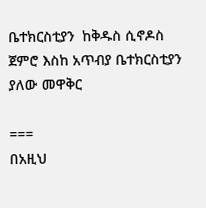ቤተክርስቲያን  ከቅዱስ ሲኖዶስ ጀምሮ እስከ አጥብያ ቤተክርስቲያን ያለው መዋቅር

===
በአዚህ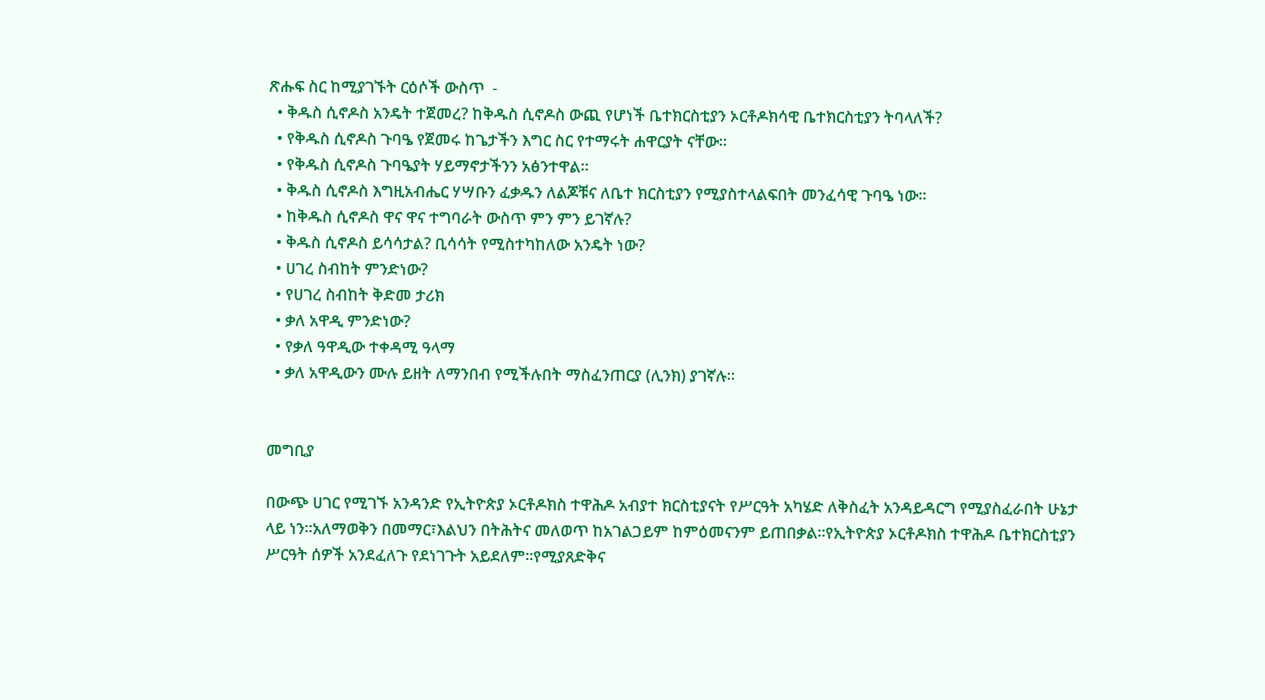ጽሑፍ ስር ከሚያገኙት ርዕሶች ውስጥ  -
  • ቅዱስ ሲኖዶስ አንዴት ተጀመረ? ከቅዱስ ሲኖዶስ ውጪ የሆነች ቤተክርስቲያን ኦርቶዶክሳዊ ቤተክርስቲያን ትባላለች?
  • የቅዱስ ሲኖዶስ ጉባዔ የጀመሩ ከጌታችን እግር ስር የተማሩት ሐዋርያት ናቸው።
  • የቅዱስ ሲኖዶስ ጉባዔያት ሃይማኖታችንን አፅንተዋል።
  • ቅዱስ ሲኖዶስ እግዚአብሔር ሃሣቡን ፈቃዱን ለልጆቹና ለቤተ ክርስቲያን የሚያስተላልፍበት መንፈሳዊ ጉባዔ ነው፡፡
  • ከቅዱስ ሲኖዶስ ዋና ዋና ተግባራት ውስጥ ምን ምን ይገኛሉ?
  • ቅዱስ ሲኖዶስ ይሳሳታል? ቢሳሳት የሚስተካከለው አንዴት ነው?
  • ሀገረ ስብከት ምንድነው?
  • የሀገረ ስብከት ቅድመ ታሪክ
  • ቃለ አዋዲ ምንድነው?
  • የቃለ ዓዋዲው ተቀዳሚ ዓላማ
  • ቃለ አዋዲውን ሙሉ ይዘት ለማንበብ የሚችሉበት ማስፈንጠርያ (ሊንክ) ያገኛሉ።


መግቢያ

በውጭ ሀገር የሚገኙ አንዳንድ የኢትዮጵያ ኦርቶዶክስ ተዋሕዶ አብያተ ክርስቲያናት የሥርዓት አካሄድ ለቅስፈት አንዳይዳርግ የሚያስፈራበት ሁኔታ ላይ ነን።አለማወቅን በመማር፣እልህን በትሕትና መለወጥ ከአገልጋይም ከምዕመናንም ይጠበቃል።የኢትዮጵያ ኦርቶዶክስ ተዋሕዶ ቤተክርስቲያን ሥርዓት ሰዎች አንደፈለጉ የደነገጉት አይደለም።የሚያጸድቅና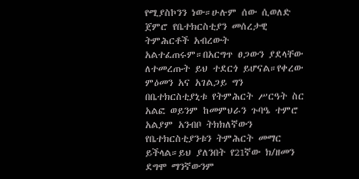የሚያስኮንን ነው።ሁሉም ሰው ሲወለድ ጀምሮ የቤተክርስቲያን መሰረታዊ ትምሕርቶች አብረውት አልተፈጠሩም።በአርግጥ ፀጋውን ያደላቸው ለተመረጡት ይህ ተደርጎ ይሆናል።የቀረው ምዕመን አና አገልጋይ ግን በቤተክርስቲያኒቱ የትምሕርት ሥርዓት ስር አልፎ ወይንም ከመምህራን ጉባዔ ተምሮ አልያም አንብቦ ትክክለኛውን የቤተክርስቲያንቱን ትምሕርት መማር ይችላል።ይህ ያለንበት የ21ኛው ክ/ዘመን ደግሞ ማንኛውንም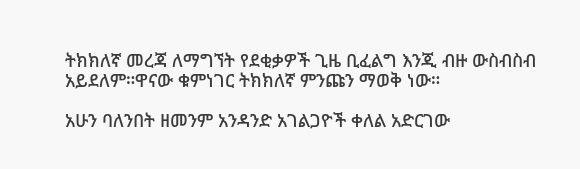ትክክለኛ መረጃ ለማግኘት የደቂቃዎች ጊዜ ቢፈልግ እንጂ ብዙ ውስብስብ አይደለም።ዋናው ቁምነገር ትክክለኛ ምንጩን ማወቅ ነው።

አሁን ባለንበት ዘመንም አንዳንድ አገልጋዮች ቀለል አድርገው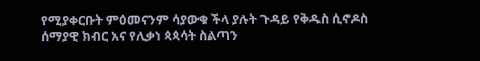የሚያቀርቡት ምዕመናንም ሳያውቁ ችላ ያሉት ጉዳይ የቅዱስ ሲኖዶስ ሰማያዊ ክብር አና የሊቃነ ጳጳሳት ስልጣን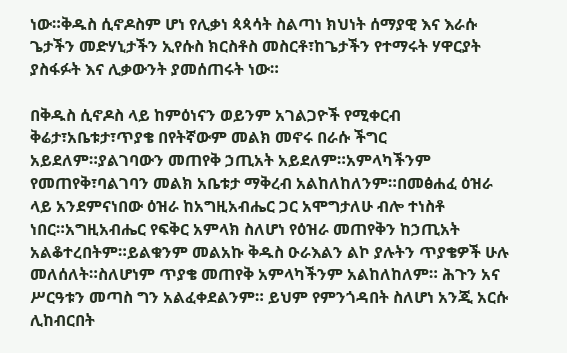ነው።ቅዱስ ሲኖዶስም ሆነ የሊቃነ ጳጳሳት ስልጣነ ክህነት ሰማያዊ እና እራሱ ጌታችን መድሃኒታችን ኢየሱስ ክርስቶስ መስርቶ፣ከጌታችን የተማሩት ሃዋርያት ያስፋፉት እና ሊቃውንት ያመሰጠሩት ነው።

በቅዱስ ሲኖዶስ ላይ ከምዕነናን ወይንም አገልጋዮች የሚቀርብ ቅሬታ፣አቤቱታ፣ጥያቄ በየትኛውም መልክ መኖሩ በራሱ ችግር አይደለም።ያልገባውን መጠየቅ ኃጢአት አይደለም።አምላካችንም የመጠየቅ፣ባልገባን መልክ አቤቱታ ማቅረብ አልከለከለንም።በመፅሐፈ ዕዝራ ላይ አንደምናነበው ዕዝራ ከአግዚአብሔር ጋር አሞግታለሁ ብሎ ተነስቶ ነበር።አግዚአብሔር የፍቅር አምላክ ስለሆነ የዕዝራ መጠየቅን ከኃጢአት አልቆተረበትም።ይልቁንም መልአኩ ቅዱስ ዑራእልን ልኮ ያሉትን ጥያቄዎች ሁሉ መለሰለት።ስለሆነም ጥያቄ መጠየቅ አምላካችንም አልከለከለም። ሕጉን አና ሥርዓቱን መጣስ ግን አልፈቀደልንም። ይህም የምንጎዳበት ስለሆነ አንጂ አርሱ ሊከብርበት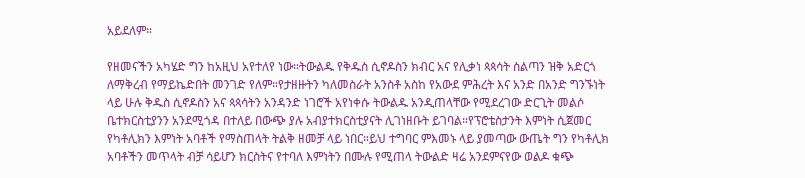አይደለም።

የዘመናችን አካሄድ ግን ከአዚህ አየተለየ ነው።ትውልዱ የቅዱስ ሲኖዶስን ክብር አና የሊቃነ ጳጳሳት ስልጣን ዝቅ አድርጎ ለማቅረብ የማይኬድበት መንገድ የለም።የታዘዙትን ካለመስራት አንስቶ አስከ የአውደ ምሕረት እና አንድ በአንድ ግንኙነት ላይ ሁሉ ቅዱስ ሲኖዶስን አና ጳጳሳትን አንዳንድ ነገሮች አየነቀሱ ትውልዱ አንዲጠላቸው የሚደረገው ድርጊት መልሶ ቤተክርስቲያንን አንደሚጎዳ በተለይ በውጭ ያሉ አብያተክርስቲያናት ሊገነዘቡት ይገባል።የፕሮቴስታንት እምነት ሲጀመር የካቶሊክን እምነት አባቶች የማስጠላት ትልቅ ዘመቻ ላይ ነበር።ይህ ተግባር ምእመኑ ላይ ያመጣው ውጤት ግን የካቶሊክ አባቶችን መጥላት ብቻ ሳይሆን ክርስትና የተባለ እምነትን በሙሉ የሚጠላ ትውልድ ዛሬ አንደምናየው ወልዶ ቁጭ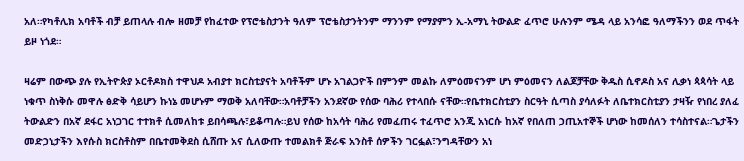አለ።የካቶሊክ አባቶች ብቻ ይጠላሉ ብሎ ዘመቻ የከፈተው የፕሮቴስታንት ዓለም ፕሮቴስታንትንም ማንንም የማያምን ኢ-አማኒ ትውልድ ፈጥሮ ሁሉንም ሜዳ ላይ አንሳፎ ዓለማችንን ወደ ጥፋት ይዞ ነጎደ።

ዛሬም በውጭ ያሉ የኢትዮጵያ ኦርቶዶክስ ተዋህዶ አብያተ ክርስቲያናት አባቶችም ሆኑ አገልጋዮች በምንም መልኩ ለምዕመናንም ሆነ ምዕመናን ለልጆቻቸው ቅዱስ ሲኖዶስ አና ሊቃነ ጳጳሳት ላይ ነቁጥ ስነቅሱ መዋሉ ፅድቅ ሳይሆን ኩነኔ መሆኑም ማወቅ አለባቸው።አባቶቻችን አንደኛው የሰው ባሕሪ የተላበሱ ናቸው።የቤተክርስቲያን ስርዓት ሲጣስ ያሳለፉት ለቤተክርስቲያን ታዛዥ የነበረ ያለፈ ትውልድን በአኛ ደፋር አነጋገር ተተክቶ ሲመለከቱ ይበሳጫሉ፣ይቆጣሉ።ይህ የሰው ከአሳት ባሕሪ የመፈጠሩ ተፈጥሮ አንጂ አነርሱ ከአኛ የበለጠ ኃጢአተኞች ሆነው ከመሰለን ተሳስተናል።ጌታችን መድኃኒታችን እየሱስ ክርስቶስም በቤተመቅደስ ሲሸጡ አና ሲለውጡ ተመልክቶ ጅራፍ አንስቶ ሰዎችን ገርፏል፣ንግዳቸውን አነ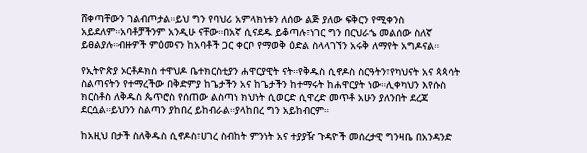ሸቀጣቸውን ገልብጦታል።ይህ ግን የባህሪ አምላክነቱን ለሰው ልጅ ያለው ፍቅርን የሚቀንስ አይደለም።አባቶቻችንም አንዲሁ ናቸው።በአኛ ሲናደዱ ይቆጣሉ፣ነገር ግን በርህራኄ መልሰው ስለኛ ይፀልያሉ።ብዙዎች ምዕመናን ከአባቶች ጋር ቀርቦ የማወቅ ዕድል ስላላገኘን አሩቅ ለማየት አግዶናል።

የኢትዮጵያ ኦርቶዶክስ ተዋህዶ ቤተክርስቲያን ሐዋርያዊት ናት።የቅዱስ ሲኖዶስ ስርዓትን፣የካህናት አና ጳጳሳት ስልጣናትን የተማረችው በቅድምያ ከጌታችን አና ከጌታችን ከተማሩት ከሐዋርያት ነው።ሊቀካህን እየሱስ ክርስቶስ ለቅዱስ ጴጥሮስ የሰጠው ልስጣነ ክህነት ሲወርድ ሲዋረድ መጥቶ አሁን ያለንበት ደረጃ ደርሷል።ይህንን ስልጣን ያከበረ ይከብራል።ያላከበረ ግን አይከብርም።

ከአዚህ በታች ስለቅዱስ ሲኖዶስ፣ሀገረ ስብከት ምንነት አና ተያያዥ ጉዳዮች መሰረታዊ ግንዛቤ በአንዳንድ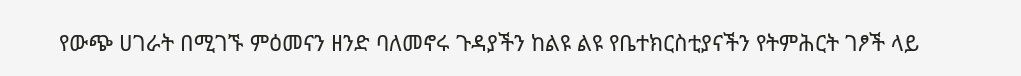የውጭ ሀገራት በሚገኙ ምዕመናን ዘንድ ባለመኖሩ ጉዳያችን ከልዩ ልዩ የቤተክርስቲያናችን የትምሕርት ገፆች ላይ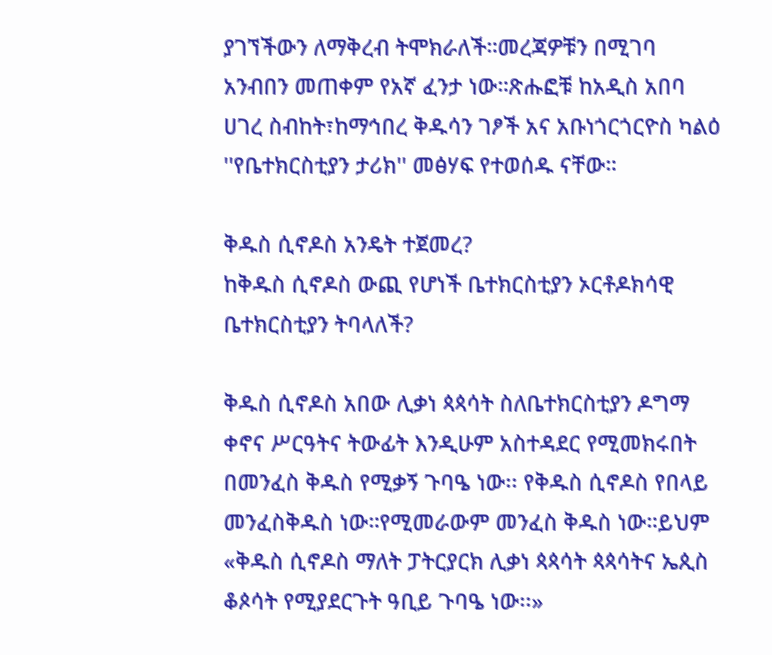ያገኘችውን ለማቅረብ ትሞክራለች።መረጃዎቹን በሚገባ አንብበን መጠቀም የአኛ ፈንታ ነው።ጽሑፎቹ ከአዲስ አበባ ሀገረ ስብከት፣ከማኅበረ ቅዱሳን ገፆች አና አቡነጎርጎርዮስ ካልዕ ''የቤተክርስቲያን ታሪክ'' መፅሃፍ የተወሰዱ ናቸው።

ቅዱስ ሲኖዶስ አንዴት ተጀመረ?
ከቅዱስ ሲኖዶስ ውጪ የሆነች ቤተክርስቲያን ኦርቶዶክሳዊ ቤተክርስቲያን ትባላለች?

ቅዱስ ሲኖዶስ አበው ሊቃነ ጳጳሳት ስለቤተክርስቲያን ዶግማ ቀኖና ሥርዓትና ትውፊት እንዲሁም አስተዳደር የሚመክሩበት በመንፈስ ቅዱስ የሚቃኝ ጉባዔ ነው፡፡ የቅዱስ ሲኖዶስ የበላይ መንፈስቅዱስ ነው።የሚመራውም መንፈስ ቅዱስ ነው።ይህም «ቅዱስ ሲኖዶስ ማለት ፓትርያርክ ሊቃነ ጳጳሳት ጳጳሳትና ኤጲስ  ቆጶሳት የሚያደርጉት ዓቢይ ጉባዔ ነው፡፡»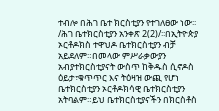ተብሎ በሕገ ቤተ ክርስቲያን የተገለፀው ነው፡፡ /ሕገ ቤተክርስቲያን አንቀጽ 2(2)/፡፡በኢትዮጵያ ኦርቶዶክስ ተዋህዶ ቤተክርስቲያን ብቻ አይደለም።በመላው ምሥራቃውያን አብያተክርስቲያናት ውስጥ ከቅዱስ ሲኖዶስ ዕይታ፣ቁጥጥር እና ትዕዛዝ ውጪ የሆነ ቤተክርስቲያን ኦርቶዶክሳዊ ቤተክርስቲያን አትባልም።ይህ ቤተክርስቲያናችን በክርስቶስ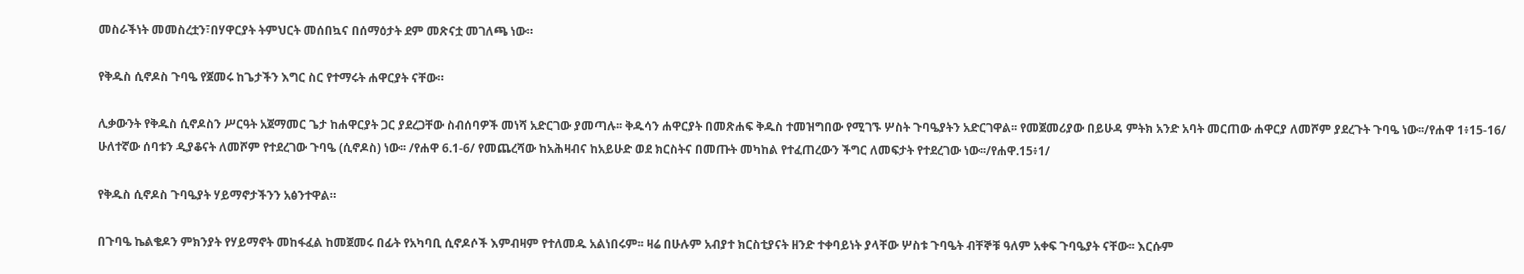መስራችነት መመስረቷን፣በሃዋርያት ትምህርት መሰበኳና በሰማዕታት ደም መጽናቷ መገለጫ ነው።

የቅዱስ ሲኖዶስ ጉባዔ የጀመሩ ከጌታችን እግር ስር የተማሩት ሐዋርያት ናቸው።

ሊቃውንት የቅዱስ ሲኖዶስን ሥርዓት አጀማመር ጌታ ከሐዋርያት ጋር ያደረጋቸው ስብሰባዎች መነሻ አድርገው ያመጣሉ፡፡ ቅዱሳን ሐዋርያት በመጽሐፍ ቅዱስ ተመዝግበው የሚገኙ ሦስት ጉባዔያትን አድርገዋል፡፡ የመጀመሪያው በይሁዳ ምትክ አንድ አባት መርጠው ሐዋርያ ለመሾም ያደረጉት ጉባዔ ነው፡፡/የሐዋ 1፥15-16/ ሁለተኛው ሰባቱን ዲያቆናት ለመሾም የተደረገው ጉባዔ (ሲኖዶስ) ነው፡፡ /የሐዋ 6.1-6/ የመጨረሻው ከአሕዛብና ከአይሁድ ወደ ክርስትና በመጡት መካከል የተፈጠረውን ችግር ለመፍታት የተደረገው ነው፡፡/የሐዋ.15፥1/

የቅዱስ ሲኖዶስ ጉባዔያት ሃይማኖታችንን አፅንተዋል።

በጉባዔ ኬልቄዶን ምክንያት የሃይማኖት መከፋፈል ከመጀመሩ በፊት የአካባቢ ሲኖዶሶች እምብዛም የተለመዱ አልነበሩም፡፡ ዛሬ በሁሉም አብያተ ክርስቲያናት ዘንድ ተቀባይነት ያላቸው ሦስቱ ጉባዔት ብቸኞቹ ዓለም አቀፍ ጉባዔያት ናቸው፡፡ እርሱም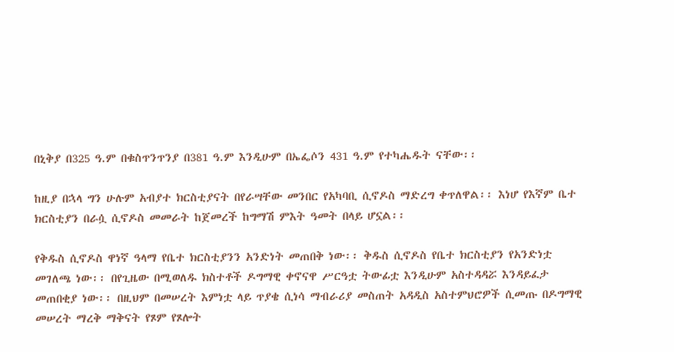በኒቅያ በ325 ዓ.ም በቁስጥንጥንያ በ381 ዓ.ም እንዲሁም በኤፌሶን 431 ዓ.ም የተካሔዱት ናቸው፡፡

ከዚያ በኋላ ግን ሁሉም አብያተ ክርስቲያናት በየራሣቸው መንበር የአካባቢ ሲኖዶስ ማድረግ ቀጥለዋል፡፡ እነሆ የእኛም ቤተ ክርስቲያን በራሷ ሲኖዶስ መመራት ከጀመረች ከግማሽ ምእት ዓመት በላይ ሆኗል፡፡

የቅዱስ ሲኖዶስ ዋነኛ ዓላማ የቤተ ክርስቲያንን አንድነት መጠበቅ ነው፡፡ ቅዱስ ሲኖዶስ የቤተ ክርስቲያን የአንድነቷ መገለጫ ነው፡፡ በየጊዜው በሚወለዱ ክስተቶች ዶግማዊ ቀኖናዋ ሥርዓቷ ትውፊቷ እንዲሁም አስተዳዳሯ እንዳይፈታ መጠበቂያ ነው፡፡ በዚህም በመሠረት እምነቷ ላይ ጥያቄ ሲነሳ ማብራሪያ መስጠት አዳዲስ አስተምህሮዎች ሲመጡ በዶግማዊ መሠረት ማረቅ ማቅናት የጾም የጾሎት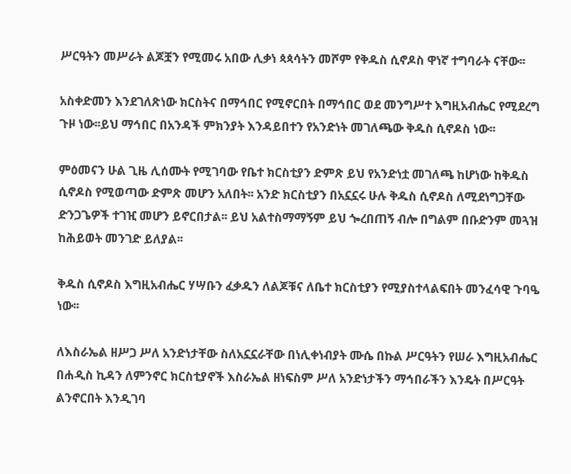ሥርዓትን መሥራት ልጆቿን የሚመሩ አበው ሊቃነ ጳጳሳትን መሾም የቅዱስ ሲኖዶስ ዋነኛ ተግባራት ናቸው፡፡

አስቀድመን እንደገለጽነው ክርስትና በማኅበር የሚኖርበት በማኅበር ወደ መንግሥተ እግዚአብሔር የሚደረግ ጉዞ ነው፡፡ይህ ማኅበር በአንዳች ምክንያት እንዳይበተን የአንድነት መገለጫው ቅዱስ ሲኖዶስ ነው፡፡

ምዕመናን ሁል ጊዜ ሊሰሙት የሚገባው የቤተ ክርስቲያን ድምጽ ይህ የአንድነቷ መገለጫ ከሆነው ከቅዱስ ሲኖዶስ የሚወጣው ድምጽ መሆን አለበት፡፡ አንድ ክርስቲያን በአኗኗሩ ሁሉ ቅዱስ ሲኖዶስ ለሚደነግጋቸው ድንጋጌዎች ተገዢ መሆን ይኖርበታል፡፡ ይህ አልተስማማኝም ይህ ጐረበጠኝ ብሎ በግልም በቡድንም መጓዝ ከሕይወት መንገድ ይለያል፡፡

ቅዱስ ሲኖዶስ እግዚአብሔር ሃሣቡን ፈቃዱን ለልጆቹና ለቤተ ክርስቲያን የሚያስተላልፍበት መንፈሳዊ ጉባዔ ነው፡፡

ለእስራኤል ዘሥጋ ሥለ አንድነታቸው ስለአኗኗራቸው በነሊቀነብያት ሙሴ በኩል ሥርዓትን የሠራ እግዚአብሔር በሐዲስ ኪዳን ለምንኖር ክርስቲያኖች እስራኤል ዘነፍስም ሥለ አንድነታችን ማኅበራችን እንዴት በሥርዓት ልንኖርበት እንዲገባ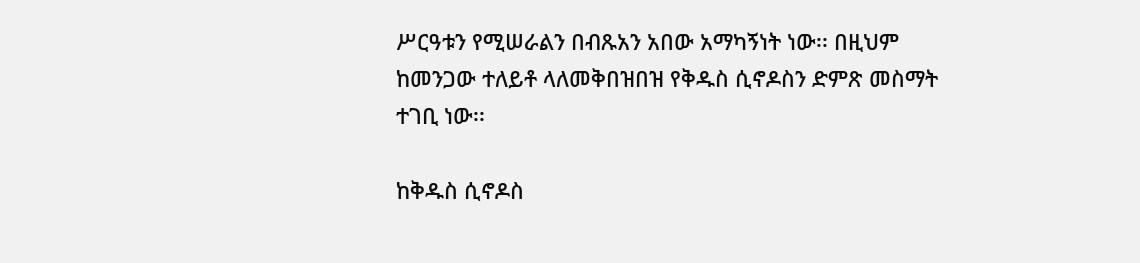ሥርዓቱን የሚሠራልን በብጹአን አበው አማካኝነት ነው፡፡ በዚህም ከመንጋው ተለይቶ ላለመቅበዝበዝ የቅዱስ ሲኖዶስን ድምጽ መስማት ተገቢ ነው፡፡

ከቅዱስ ሲኖዶስ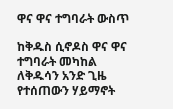ዋና ዋና ተግባራት ውስጥ

ከቅዱስ ሲኖዶስ ዋና ዋና ተግባራት መካከል ለቅዱሳን አንድ ጊዜ የተሰጠውን ሃይማኖት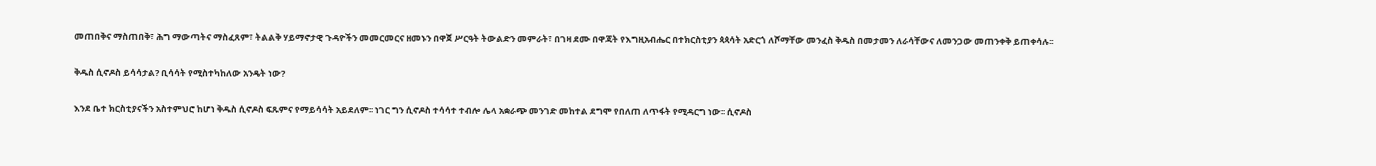መጠበቅና ማስጠበቅ፣ ሕግ ማውጣትና ማስፈጸም፣ ትልልቅ ሃይማኖታዊ ጉዳዮችን መመርመርና ዘመኑን በዋጀ ሥርዓት ትውልድን መምራት፣ በገዛ ደሙ በዋጃት የእግዚአብሔር በተክርስቲያን ጳጳሳት አድርጎ ለሾማቸው መንፈስ ቅዱስ በመታመን ለራሳቸውና ለመንጋው መጠንቀቅ ይጠቀሳሉ፡፡

ቅዱስ ሲኖዶስ ይሳሳታል? ቢሳሳት የሚስተካከለው አንዴት ነው?

እንደ ቤተ ክርስቲያናችን አስተምህሮ ከሆነ ቅዱስ ሲኖዶስ ፍጹምና የማይሳሳት አይደለም፡፡ ነገር ግን ሲኖዶስ ተሳሳተ ተብሎ ሌላ አቋራጭ መንገድ መከተል ደግሞ የበለጠ ለጥፋት የሚዳርግ ነው፡፡ ሲኖዶስ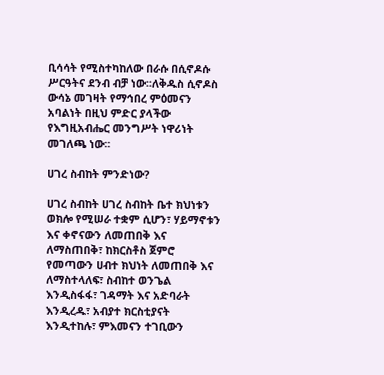ቢሳሳት የሚስተካከለው በራሱ በሲኖዶሱ ሥርዓትና ደንብ ብቻ ነው፡፡ለቅዱስ ሲኖዶስ ውሳኔ መገዛት የማኅበረ ምዕመናን አባልነት በዚህ ምድር ያላችው የእግዚአብሔር መንግሥት ነዋሪነት መገለጫ ነው፡፡

ሀገረ ስብከት ምንድነው?

ሀገረ ስብከት ሀገረ ስብከት ቤተ ክህነቱን ወክሎ የሚሠራ ተቋም ሲሆን፣ ሃይማኖቱን እና ቀኖናውን ለመጠበቅ እና ለማስጠበቅ፣ ከክርስቶስ ጀምሮ የመጣውን ሀብተ ክህነት ለመጠበቅ እና ለማስተላለፍ፣ ስብከተ ወንጌል እንዲስፋፋ፣ ገዳማት እና አድባራት እንዲረዱ፣ አብያተ ክርስቲያናት እንዲተከሉ፣ ምእመናን ተገቢውን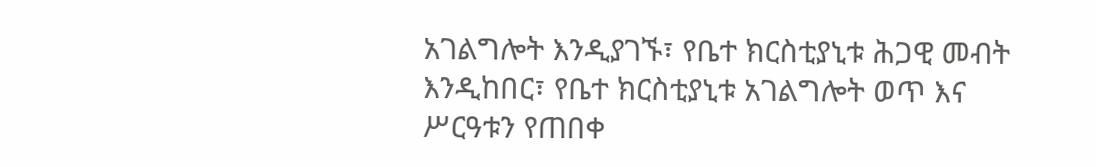አገልግሎት እንዲያገኙ፣ የቤተ ክርስቲያኒቱ ሕጋዊ መብት እንዲከበር፣ የቤተ ክርስቲያኒቱ አገልግሎት ወጥ እና ሥርዓቱን የጠበቀ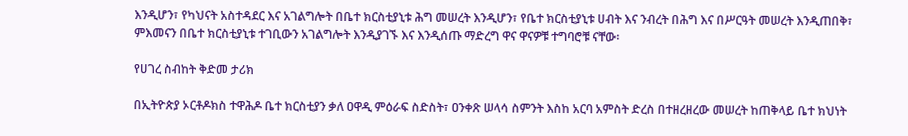እንዲሆን፣ የካህናት አስተዳደር እና አገልግሎት በቤተ ክርስቲያኒቱ ሕግ መሠረት እንዲሆን፣ የቤተ ክርስቲያኒቱ ሀብት እና ንብረት በሕግ እና በሥርዓት መሠረት እንዲጠበቅ፣ ምእመናን በቤተ ክርስቲያኒቱ ተገቢውን አገልግሎት እንዲያገኙ እና እንዲሰጡ ማድረግ ዋና ዋናዎቹ ተግባሮቹ ናቸው፡

የሀገረ ስብከት ቅድመ ታሪክ

በኢትዮጵያ ኦርቶዶክስ ተዋሕዶ ቤተ ክርስቲያን ቃለ ዐዋዲ ምዕራፍ ስድስት፣ ዐንቀጽ ሠላሳ ስምንት እስከ አርባ አምስት ድረስ በተዘረዘረው መሠረት ከጠቅላይ ቤተ ክህነት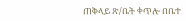ጠቅላይ ጽ/ቤት ቀጥሎ በቤተ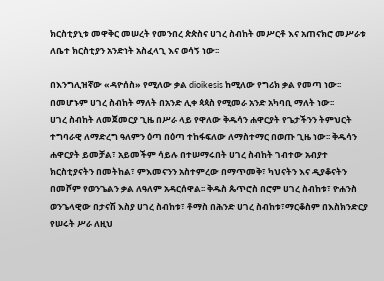ክርስቲያኒቱ መዋቅር መሠረት የመንበረ ጵጵስና ሀገረ ስብከት መሥርቶ እና አጠናክሮ መሥራቱ ለቤተ ክርስቲያን አንድነት አስፈላጊ እና ወሳኝ ነው፡፡

በእንግሊዝኛው «ዳዮሰስ» የሚለው ቃል dioikesis ከሚለው የግሪክ ቃል የመጣ ነው፡፡  በመሆኑም ሀገረ ስብከት ማለት በአንድ ሊቀ ጳጳስ የሚመራ አንድ አካባቢ ማለት ነው፡፡
ሀገረ ስብከት ለመጀመርያ ጊዜ በሥራ ላይ የዋለው ቅዱሳን ሐዋርያት የጌታችንን ትምህርት ተግባራዊ ለማድረግ ዓለምን ዕጣ በዕጣ ተከፋፍለው ለማስተማር በወጡ ጊዜ ነው፡፡ ቅዱሳን ሐዋርያት ይመቻል፣ አይመችም ሳይሉ በተሠማሩበት ሀገረ ስብከት ገብተው አብያተ ክርስቲያናትን በመትከል፣ ምእመናንን አስተምረው በማጥመቅ፣ ካህናትን እና ዲያቆናትን በመሾም የወንጌልን ቃል ለዓለም አዳርሰዋል፡፡ ቅዱስ ጴጥሮስ በሮም ሀገረ ስብከቱ፣ ዮሐንስ ወንጌላዊው በታናሽ እስያ ሀገረ ስብከቱ፣ ቶማስ በሕንድ ሀገረ ስብከቱ፣ማርቆስም በእስክንድርያ የሠሩት ሥራ ለዚህ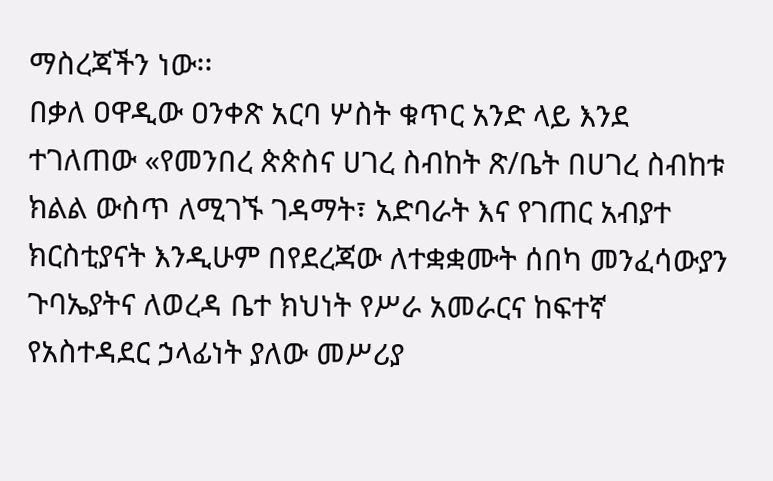ማስረጃችን ነው፡፡
በቃለ ዐዋዲው ዐንቀጽ አርባ ሦስት ቁጥር አንድ ላይ እንደ ተገለጠው «የመንበረ ጵጵስና ሀገረ ስብከት ጽ/ቤት በሀገረ ስብከቱ ክልል ውስጥ ለሚገኙ ገዳማት፣ አድባራት እና የገጠር አብያተ ክርስቲያናት እንዲሁም በየደረጃው ለተቋቋሙት ሰበካ መንፈሳውያን ጉባኤያትና ለወረዳ ቤተ ክህነት የሥራ አመራርና ከፍተኛ የአስተዳደር ኃላፊነት ያለው መሥሪያ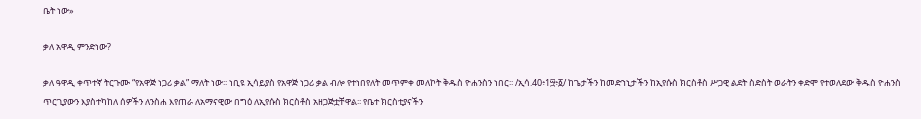ቤት ነው»

ቃለ አዋዲ ምንድነው?

ቃለ ዓዋዲ ቀጥተኛ ትርጉሙ “የአዋጅ ነጋሪ ቃል” ማለት ነው፡፡ ነቢዩ ኢሳይያስ የአዋጅ ነጋሪ ቃል ብሎ የተነበየለት መጥምቀ መለኮት ቅዱስ ዮሐንስን ነበር፡፡ /ኢሳ.40፥1፵፥፩/ ከጌታችን ከመድኀኒታችን ከኢየሱስ ክርስቶስ ሥጋዊ ልደት ስድስት ወራትን ቀድሞ የተወለደው ቅዱስ ዮሐንስ ጥርጊያውን እያስተካከለ ሰዎችን ለንስሐ እየጠራ ለአማናዊው በግዕ ለኢየሱስ ክርስቶስ አዘጋጅቷቸዋል፡፡ የቤተ ክርስቲያናችን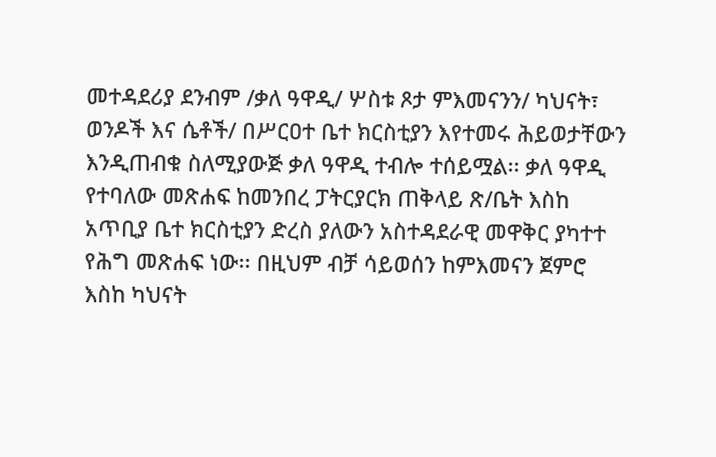መተዳደሪያ ደንብም /ቃለ ዓዋዲ/ ሦስቱ ጾታ ምእመናንን/ ካህናት፣ ወንዶች እና ሴቶች/ በሥርዐተ ቤተ ክርስቲያን እየተመሩ ሕይወታቸውን እንዲጠብቁ ስለሚያውጅ ቃለ ዓዋዲ ተብሎ ተሰይሟል፡፡ ቃለ ዓዋዲ የተባለው መጽሐፍ ከመንበረ ፓትርያርክ ጠቅላይ ጽ/ቤት እስከ አጥቢያ ቤተ ክርስቲያን ድረስ ያለውን አስተዳደራዊ መዋቅር ያካተተ የሕግ መጽሐፍ ነው፡፡ በዚህም ብቻ ሳይወሰን ከምእመናን ጀምሮ እስከ ካህናት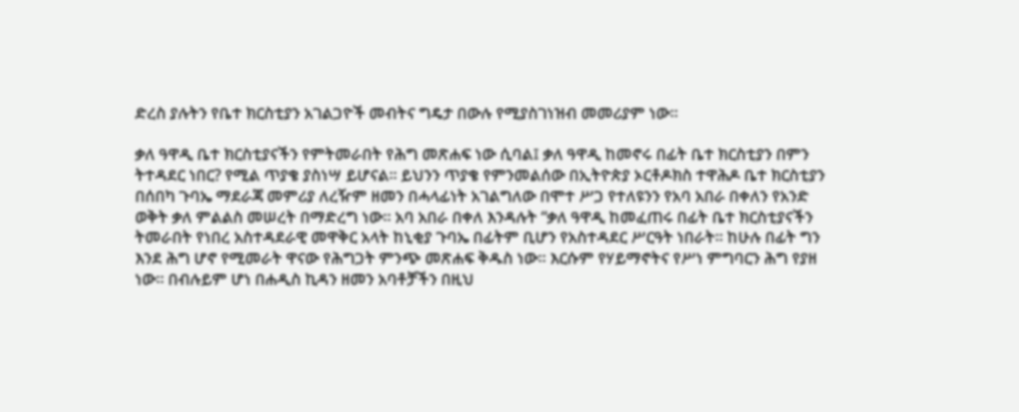ድረስ ያሉትን የቤተ ክርስቲያን አገልጋዮች መብትና ግዴታ በውሉ የሚያስገነዝብ መመሪያም ነው፡፡

ቃለ ዓዋዲ ቤተ ክርስቲያናችን የምትመራበት የሕግ መጽሐፍ ነው ሲባል፤ ቃለ ዓዋዲ ከመኖሩ በፊት ቤተ ክርስቲያን በምን ትተዳደር ነበር? የሚል ጥያቄ ያስነሣ ይሆናል፡፡ ይህንን ጥያቄ የምንመልሰው በኢትዮጵያ ኦርቶዶክስ ተዋሕዶ ቤተ ክርስቲያን በሰበካ ጉባኤ ማደራጃ መምሪያ ለረዥም ዘመን በሓላፊነት አገልግለው በሞተ ሥጋ የተለዩንን የአባ አበራ በቀለን የአንድ ወቅት ቃለ ምልልስ መሠረት በማድረግ ነው፡፡ አባ አበራ በቀለ እንዳሉት “ቃለ ዓዋዲ ከመፈጠሩ በፊት ቤተ ክርስቲያናችን ትመራበት የነበረ አስተዳደራዊ መዋቅር አላት ከኒቂያ ጉባኤ በፊትም ቢሆን የአስተዳደር ሥርዓት ነበራት፡፡ ከሁሉ በፊት ግን እንደ ሕግ ሆኖ የሚመራት ዋናው የሕግጋት ምንጭ መጽሐፍ ቅዱስ ነው፡፡ እርሱም የሃይማኖትና የሥነ ምግባርን ሕግ የያዘ ነው፡፡ በብሉይም ሆነ በሐዲስ ኪዳን ዘመን አባቶቻችን በዚህ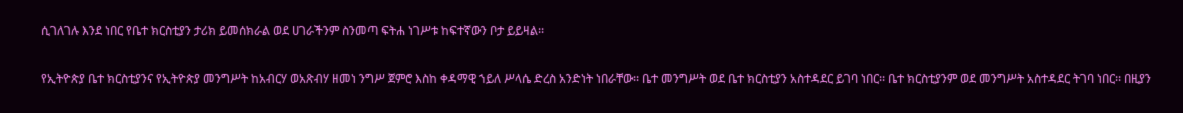ሲገለገሉ እንደ ነበር የቤተ ክርስቲያን ታሪክ ይመሰክራል ወደ ሀገራችንም ስንመጣ ፍትሐ ነገሥቱ ከፍተኛውን ቦታ ይይዛል፡፡

የኢትዮጵያ ቤተ ክርስቲያንና የኢትዮጵያ መንግሥት ከአብርሃ ወአጽብሃ ዘመነ ንግሥ ጀምሮ እስከ ቀዳማዊ ኀይለ ሥላሴ ድረስ አንድነት ነበራቸው፡፡ ቤተ መንግሥት ወደ ቤተ ክርስቲያን አስተዳደር ይገባ ነበር፡፡ ቤተ ክርስቲያንም ወደ መንግሥት አስተዳደር ትገባ ነበር፡፡ በዚያን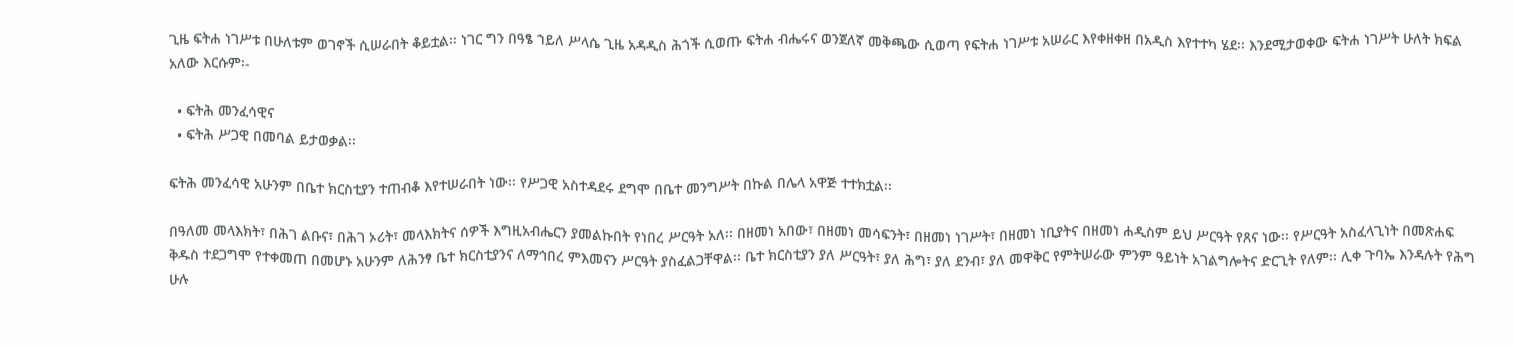ጊዜ ፍትሐ ነገሥቱ በሁለቱም ወገኖች ሲሠራበት ቆይቷል፡፡ ነገር ግን በዓፄ ኀይለ ሥላሴ ጊዜ አዳዲስ ሕጎች ሲወጡ ፍትሐ ብሔሩና ወንጀለኛ መቅጫው ሲወጣ የፍትሐ ነገሥቱ አሠራር እየቀዘቀዘ በአዲስ እየተተካ ሄደ፡፡ እንደሚታወቀው ፍትሐ ነገሥት ሁለት ክፍል አለው እርሱም፡-

  • ፍትሕ መንፈሳዊና
  • ፍትሕ ሥጋዊ በመባል ይታወቃል፡፡

ፍትሕ መንፈሳዊ አሁንም በቤተ ክርስቲያን ተጠብቆ እየተሠራበት ነው፡፡ የሥጋዊ አስተዳደሩ ደግሞ በቤተ መንግሥት በኩል በሌላ አዋጅ ተተክቷል፡፡

በዓለመ መላእክት፣ በሕገ ልቡና፣ በሕገ ኦሪት፣ መላእክትና ሰዎች እግዚአብሔርን ያመልኩበት የነበረ ሥርዓት አለ፡፡ በዘመነ አበው፣ በዘመነ መሳፍንት፣ በዘመነ ነገሥት፣ በዘመነ ነቢያትና በዘመነ ሐዲስም ይህ ሥርዓት የጸና ነው፡፡ የሥርዓት አስፈላጊነት በመጽሐፍ ቅዱስ ተደጋግሞ የተቀመጠ በመሆኑ አሁንም ለሕንፃ ቤተ ክርስቲያንና ለማኅበረ ምእመናን ሥርዓት ያስፈልጋቸዋል፡፡ ቤተ ክርስቲያን ያለ ሥርዓት፣ ያለ ሕግ፣ ያለ ደንብ፣ ያለ መዋቅር የምትሠራው ምንም ዓይነት አገልግሎትና ድርጊት የለም፡፡ ሊቀ ጉባኤ እንዳሉት የሕግ ሁሉ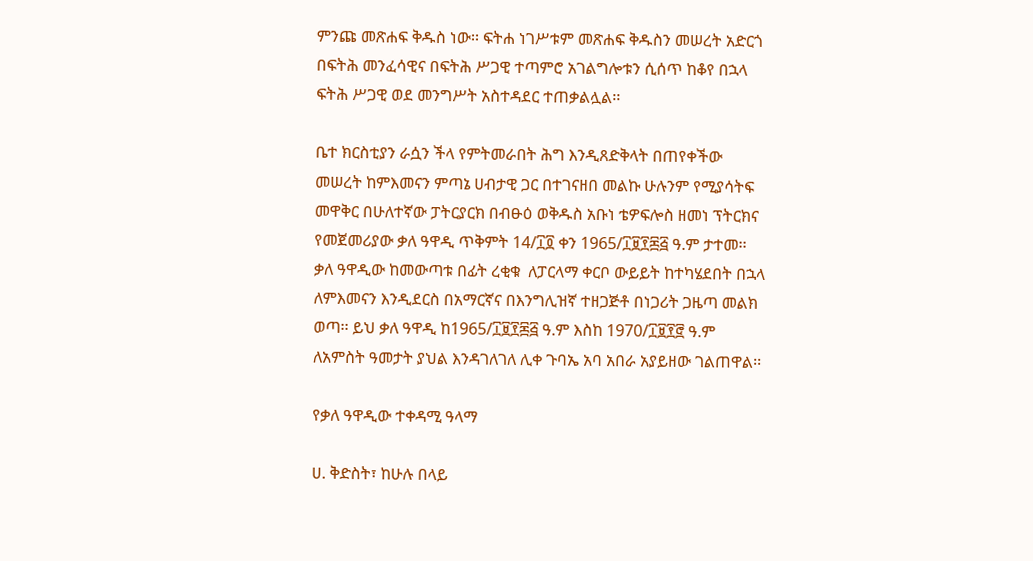ምንጩ መጽሐፍ ቅዱስ ነው፡፡ ፍትሐ ነገሥቱም መጽሐፍ ቅዱስን መሠረት አድርጎ በፍትሕ መንፈሳዊና በፍትሕ ሥጋዊ ተጣምሮ አገልግሎቱን ሲሰጥ ከቆየ በኋላ ፍትሕ ሥጋዊ ወደ መንግሥት አስተዳደር ተጠቃልሏል፡፡

ቤተ ክርስቲያን ራሷን ችላ የምትመራበት ሕግ እንዲጸድቅላት በጠየቀችው መሠረት ከምእመናን ምጣኔ ሀብታዊ ጋር በተገናዘበ መልኩ ሁሉንም የሚያሳትፍ መዋቅር በሁለተኛው ፓትርያርክ በብፁዕ ወቅዱስ አቡነ ቴዎፍሎስ ዘመነ ፕትርክና የመጀመሪያው ቃለ ዓዋዲ ጥቅምት 14/፲፬ ቀን 1965/፲፱፻፷፭ ዓ.ም ታተመ፡፡ ቃለ ዓዋዲው ከመውጣቱ በፊት ረቂቁ  ለፓርላማ ቀርቦ ውይይት ከተካሄደበት በኋላ ለምእመናን እንዲደርስ በአማርኛና በእንግሊዝኛ ተዘጋጅቶ በነጋሪት ጋዜጣ መልክ ወጣ፡፡ ይህ ቃለ ዓዋዲ ከ1965/፲፱፻፷፭ ዓ.ም እስከ 1970/፲፱፻፸ ዓ.ም ለአምስት ዓመታት ያህል እንዳገለገለ ሊቀ ጉባኤ አባ አበራ አያይዘው ገልጠዋል፡፡

የቃለ ዓዋዲው ተቀዳሚ ዓላማ

ሀ. ቅድስት፣ ከሁሉ በላይ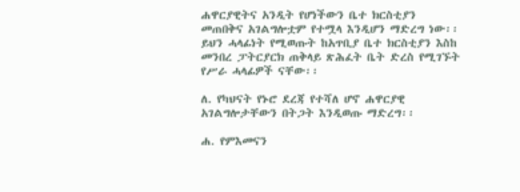ሐዋርያዊትና አንዲት የሆነችውን ቤተ ክርስቲያን መጠበቅና አገልግሎቷም የተሟላ እንዲሆን ማድረግ ነው፡፡ ይህን ሓላፊነት የሚወጡት ከአጥቢያ ቤተ ክርስቲያን እስከ መንበረ ፓትርያርክ ጠቅላይ ጽሕፈት ቤት ድረስ የሚገኙት የሥራ ሓላፊዎች ናቸው፡፡

ለ. የካህናት የኑሮ ደረጃ የተሻለ ሆኖ ሐዋርያዊ አገልግሎታቸውን በትጋት እንዲወጡ ማድረግ፡፡

ሐ. የምእመናን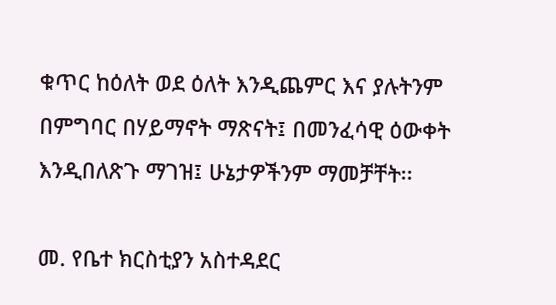ቁጥር ከዕለት ወደ ዕለት እንዲጨምር እና ያሉትንም በምግባር በሃይማኖት ማጽናት፤ በመንፈሳዊ ዕውቀት እንዲበለጽጉ ማገዝ፤ ሁኔታዎችንም ማመቻቸት፡፡

መ. የቤተ ክርስቲያን አስተዳደር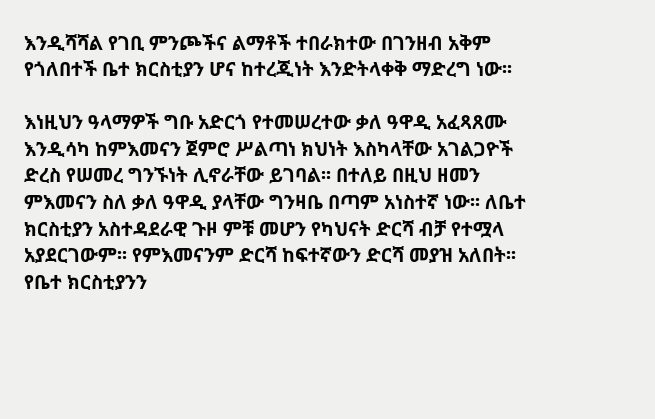እንዲሻሻል የገቢ ምንጮችና ልማቶች ተበራክተው በገንዘብ አቅም የጎለበተች ቤተ ክርስቲያን ሆና ከተረጂነት እንድትላቀቅ ማድረግ ነው፡፡

እነዚህን ዓላማዎች ግቡ አድርጎ የተመሠረተው ቃለ ዓዋዲ አፈጻጸሙ እንዲሳካ ከምእመናን ጀምሮ ሥልጣነ ክህነት እስካላቸው አገልጋዮች ድረስ የሠመረ ግንኙነት ሊኖራቸው ይገባል፡፡ በተለይ በዚህ ዘመን ምእመናን ስለ ቃለ ዓዋዲ ያላቸው ግንዛቤ በጣም አነስተኛ ነው፡፡ ለቤተ ክርስቲያን አስተዳደራዊ ጉዞ ምቹ መሆን የካህናት ድርሻ ብቻ የተሟላ አያደርገውም፡፡ የምእመናንም ድርሻ ከፍተኛውን ድርሻ መያዝ አለበት፡፡ የቤተ ክርስቲያንን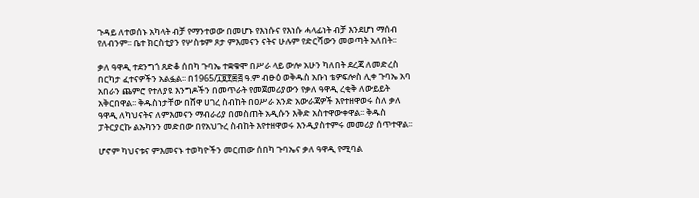ጉዳይ ለተወሰኑ አካላት ብቻ የማንተወው በመሆኑ የእነሱና የእነሱ ሓላፊነት ብቻ እንደሆነ ማሰብ የለብንም፡፡ ቤተ ክርስቲያን የሦስቱም ጾታ ምእመናን ናትና ሁሉም የድርሻውን መወጣት አለበት፡፡

ቃለ ዓዋዲ ተደንግጎ ጸድቆ ሰበካ ጉባኤ ተቋቁሞ በሥራ ላይ ውሎ አሁን ካለበት ደረጃ ለመድረስ በርካታ ፈተናዎችን አልፏል፡፡ በ1965/፲፱፻፷፭ ዓ.ም ብፁዕ ወቅዱስ አቡነ ቴዎፍሎስ ሊቀ ጉባኤ አባ አበራን ጨምሮ የተለያዩ እንግዶችን በመጥራት የመጀመሪያውን የቃለ ዓዋዲ ረቂቅ ለውይይት አቅርበዋል፡፡ ቅዱስነታቸው በሸዋ ሀገረ ስብከት በዐሥራ አንድ አውራጃዎች እየተዘዋወሩ ስለ ቃለ ዓዋዲ ለካህናትና ለምእመናን ማብራሪያ በመስጠት አዲሱን እቅድ አስተዋውቀዋል፡፡ ቅዱስ ፓትርያርኩ ልኡካንን መድበው በየአህጉረ ስብከት እየተዘዋወሩ እንዲያስተምሩ መመሪያ ሰጥተዋል፡፡

ሆኖም ካህናቱና ምእመናኑ ተወካዮችን መርጠው ሰበካ ጉባኤና ቃለ ዓዋዲ የሚባል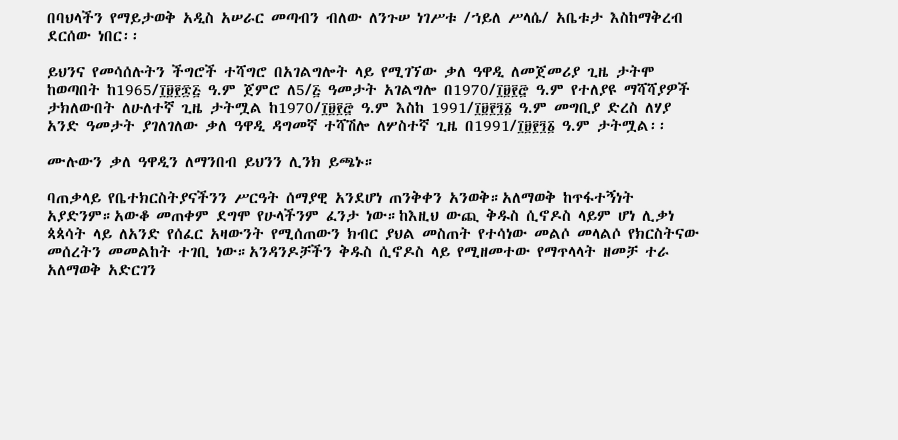በባህላችን የማይታወቅ አዲስ አሠራር መጣብን ብለው ለንጉሠ ነገሥቱ /ኀይለ ሥላሴ/ አቤቱታ እስከማቅረብ ደርሰው ነበር፡፡

ይህንና የመሳሰሉትን ችግሮች ተሻግሮ በአገልግሎት ላይ የሚገኘው ቃለ ዓዋዲ ለመጀመሪያ ጊዜ ታትሞ ከወጣበት ከ1965/፲፱፻፷፭ ዓ.ም ጀምሮ ለ5/፭ ዓመታት አገልግሎ በ1970/፲፱፻፸ ዓ.ም የተለያዩ ማሻሻያዎች ታክለውበት ለሁለተኛ ጊዜ ታትሟል ከ1970/፲፱፻፸ ዓ.ም እስከ 1991/፲፱፻፺፩ ዓ.ም መግቢያ ድረስ ለሃያ አንድ ዓመታት ያገለገለው ቃለ ዓዋዲ ዳግመኛ ተሻሽሎ ለሦስተኛ ጊዜ በ1991/፲፱፻፺፩ ዓ.ም ታትሟል፡፡

ሙሉውን ቃለ ዓዋዲን ለማንበብ ይህንን ሊንክ ይጫኑ።

ባጠቃላይ የቤተክርስትያናችንን ሥርዓት ሰማያዊ አንደሆነ ጠንቅቀን አንወቅ።አለማወቅ ከጥፋተኝነት አያድንም።አውቆ መጠቀም ደግሞ የሁላችንም ፈንታ ነው።ከእዚህ ውጪ ቅዱስ ሲኖዶስ ላይም ሆነ ሊቃነ ጳጳሳት ላይ ለአንድ የሰፈር አዛውንት የሚሰጠውን ክብር ያህል መስጠት የተሳነው መልሶ መላልሶ የክርስትናው መሰረትን መመልከት ተገቢ ነው።አንዳንዶቻችን ቅዱስ ሲኖዶስ ላይ የሚዘመተው የማጥላላት ዘመቻ ተራ አለማወቅ አድርገን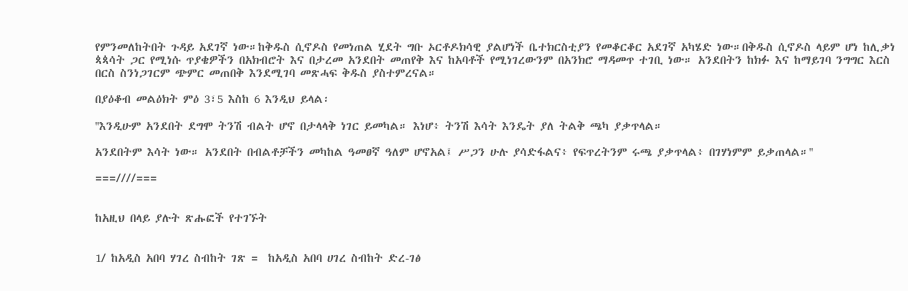የምንመለከትበት ጉዳይ አደገኛ ነው።ከቅዱስ ሲኖዶስ የመነጠል ሂደት ግቡ ኦርቶዶክሳዊ ያልሆነች ቤተክርስቲያን የመቆርቆር አደገኛ አካሄድ ነው።በቅዱስ ሲኖዶስ ላይም ሆነ ከሊቃነ ጳጳሳት ጋር የሚነሱ ጥያቄዎችን በአክብሮት እና በታረመ አንደበት መጠየቅ እና ከአባቶች የሚነገረውንም በአንክሮ ማዳመጥ ተገቢ ነው። አንደበትን ከክፉ እና ከማይገባ ንግግር እርስ በርስ ስንነጋገርም ጭምር መጠበቅ እንደሚገባ መጽሓፍ ቅዱስ ያስተምረናል።

በያዕቆብ መልዕክት ምዕ 3፣5 እስከ 6 እንዲህ ይላል፡

''እንዲሁም አንደበት ደግሞ ትንሽ ብልት ሆኖ በታላላቅ ነገር ይመካል። እነሆ፥ ትንሽ እሳት እንዴት ያለ ትልቅ ጫካ ያቃጥላል።

አንደበትም እሳት ነው። አንደበት በብልቶቻችን መካከል ዓመፀኛ ዓለም ሆኖአል፤ ሥጋን ሁሉ ያሳድፋልና፥ የፍጥረትንም ሩጫ ያቃጥላል፥ በገሃነምም ይቃጠላል።''

===////===


ከአዚህ በላይ ያሉት ጽሑፎች የተገኙት


1/ ከአዲስ አበባ ሃገረ ስብከት ገጽ =  ከአዲስ አበባ ሀገረ ስብከት ድረ-ገፅ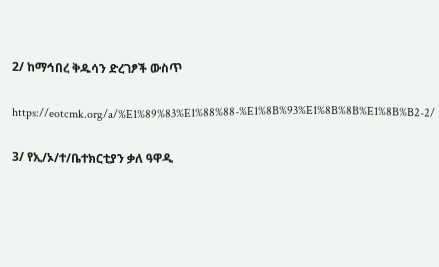2/ ከማኅበረ ቅዱሳን ድረገፆች ውስጥ


https://eotcmk.org/a/%E1%89%83%E1%88%88-%E1%8B%93%E1%8B%8B%E1%8B%B2-2/


3/ የኢ/ኦ/ተ/ቤተክርቲያን ቃለ ዓዋዲ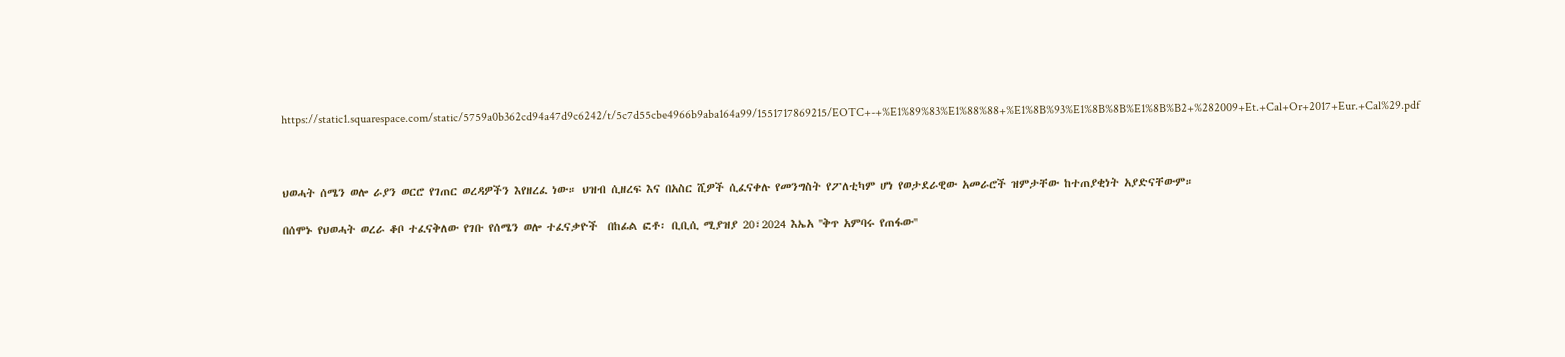https://static1.squarespace.com/static/5759a0b362cd94a47d9c6242/t/5c7d55cbe4966b9aba164a99/1551717869215/EOTC+-+%E1%89%83%E1%88%88+%E1%8B%93%E1%8B%8B%E1%8B%B2+%282009+Et.+Cal+Or+2017+Eur.+Cal%29.pdf



ህወሓት ሰሜን ወሎ ራያን ወርሮ የገጠር ወረዳዎችን እየዘረፈ ነው። ህዝብ ሲዘረፍ እና በአስር ሺዎች ሲፈናቀሉ የመንግስት የፖለቲካም ሆነ የወታደራዊው አመራሮች ዝምታቸው ከተጠያቂነት አያድናቸውም።

በሰሞኑ የህወሓት ወረራ ቆቦ ተፈናቅለው የገቡ የሰሜን ወሎ ተፈናቃዮች  በከፊል ፎቶ፡ ቢቢሲ ሚያዝያ 20፣2024 እኤአ ''ቅጥ አምባሩ የጠፋው''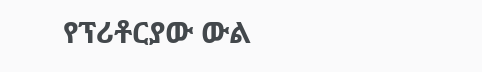የፕሪቶርያው ውል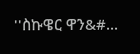''ስኩዌር ዋን&#...